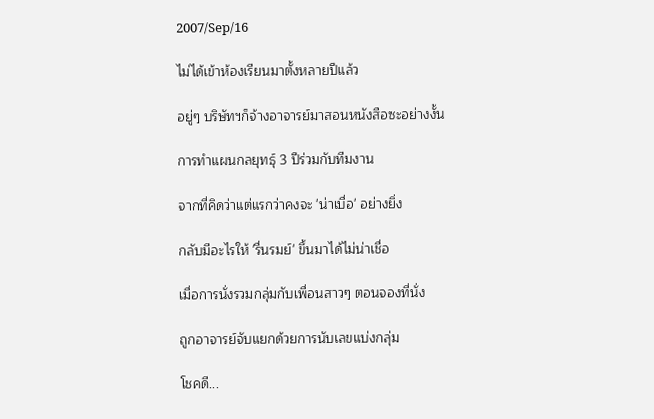2007/Sep/16

ไม่ได้เข้าห้องเรียนมาตั้งหลายปีแล้ว

อยู่ๆ บริษัทฯก็จ้างอาจารย์มาสอนหนังสือซะอย่างงั้น

การทำแผนกลยุทธุ์ 3 ปีร่วมกับทีมงาน

จากที่คิดว่าแต่แรกว่าคงจะ 'น่าเบื่อ' อย่างยิ่ง

กลับมีอะไรให้ 'รื่นรมย์' ขึ้นมาได้ไม่น่าเชื่อ

เมื่อการนั่งรวมกลุ่มกับเพื่อนสาวๆ ตอนจองที่นั่ง

ถูกอาจารย์จับแยกด้วยการนับเลขแบ่งกลุ่ม

โชคดี...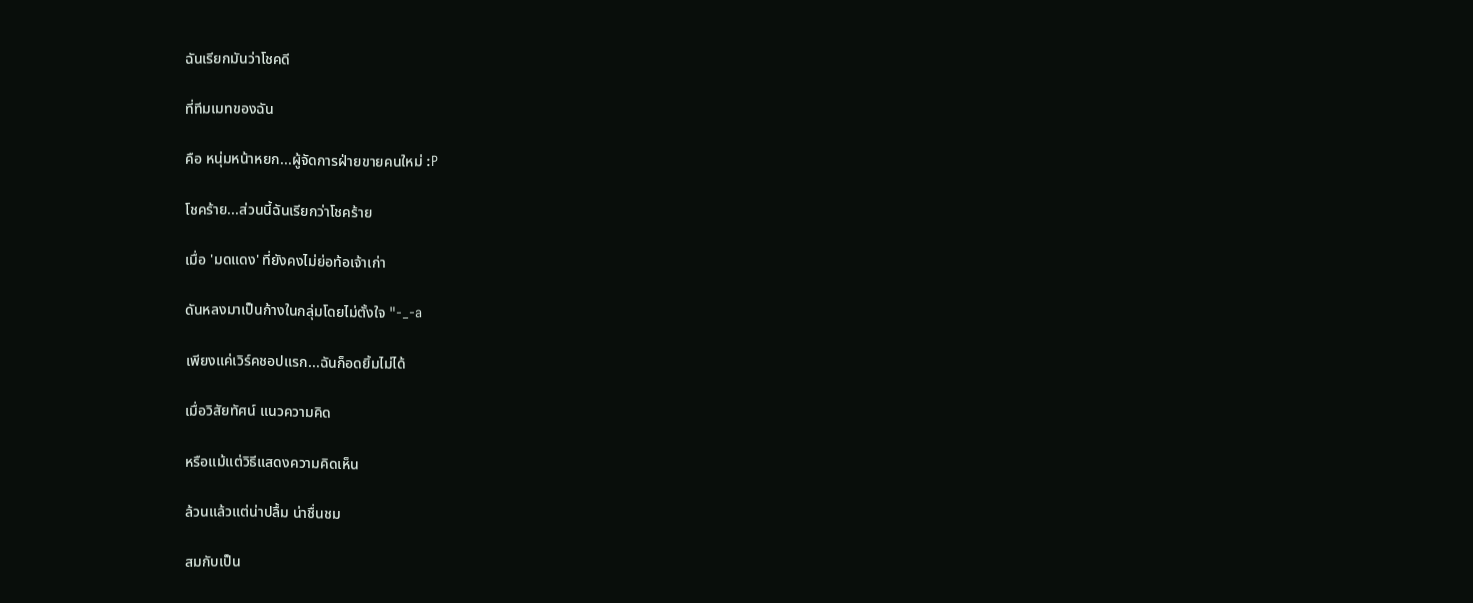ฉันเรียกมันว่าโชคดี

ที่ทีมเมทของฉัน

คือ หนุ่มหน้าหยก...ผู้จัดการฝ่ายขายคนใหม่ :P

โชคร้าย...ส่วนนี้ฉันเรียกว่าโชคร้าย

เมื่อ 'มดแดง' ที่ยังคงไม่ย่อท้อเจ้าเก่า

ดันหลงมาเป็นก้างในกลุ่มโดยไม่ตั้งใจ "-_-a

เพียงแค่เวิร์คชอปแรก...ฉันก็อดยิ้มไม่ได้

เมื่อวิสัยทัศน์ แนวความคิด

หรือแม้แต่วิธีแสดงความคิดเห็น

ล้วนแล้วแต่น่าปลื้ม น่าชื่นชม

สมกับเป็น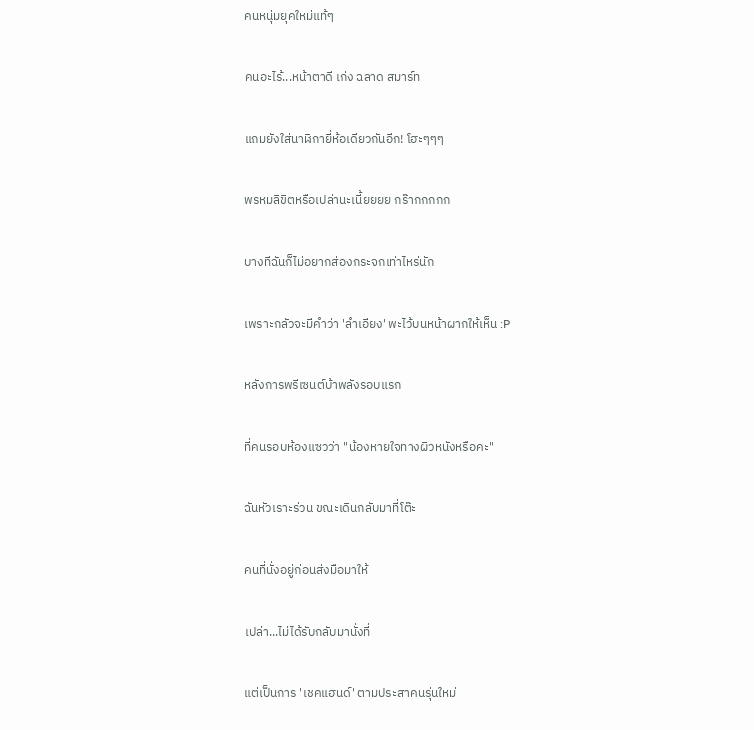คนหนุ่มยุคใหม่แท้ๆ

คนอะไร้...หน้าตาดี เก่ง ฉลาด สมาร์ท

แถมยังใส่นาฬิกายี่ห้อเดียวกันอีก! โฮะๆๆๆ

พรหมลิขิตหรือเปล่านะเนี้ยยยย กร๊ากกกกก

บางทีฉันก็ไม่อยากส่องกระจกเท่าไหร่นัก

เพราะกลัวจะมีคำว่า 'ลำเอียง' พะไว้บนหน้าผากให้เห็น :P

หลังการพรีเซนต์บ้าพลังรอบแรก

ที่คนรอบห้องแซวว่า "น้องหายใจทางผิวหนังหรือคะ"

ฉันหัวเราะร่วน ขณะเดินกลับมาที่โต๊ะ

คนที่นั่งอยู่ก่อนส่งมือมาให้

เปล่า...ไม่ได้รับกลับมานั่งที่

แต่เป็นการ 'เชคแฮนด์' ตามประสาคนรุ่นใหม่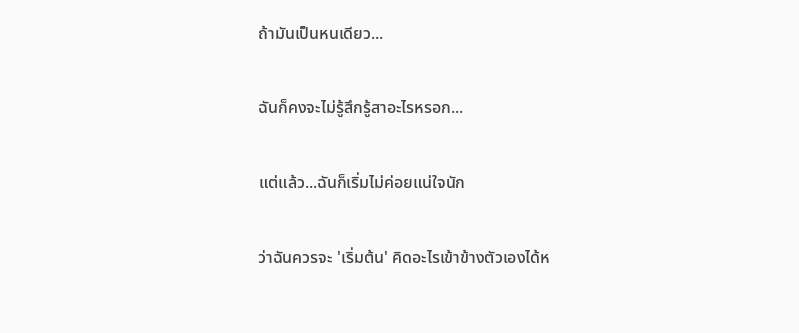ถ้ามันเป็นหนเดียว...

ฉันก็คงจะไม่รู้สึกรู้สาอะไรหรอก...

แต่แล้ว...ฉันก็เริ่มไม่ค่อยแน่ใจนัก

ว่าฉันควรจะ 'เริ่มต้น' คิดอะไรเข้าข้างตัวเองได้ห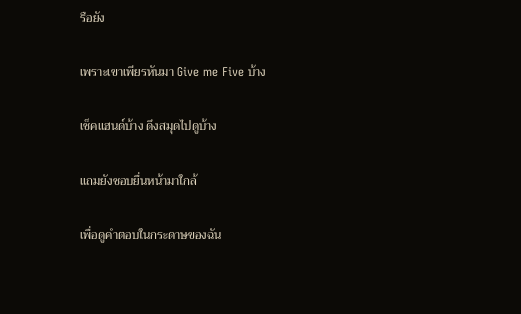รือยัง

เพราะเขาเพียรหันมา Give me Five บ้าง

เช็คแฮนด์บ้าง ดึงสมุดไปดูบ้าง

แถมยังชอบยื่นหน้ามาใกล้

เพื่อดูคำตอบในกระดาษของฉัน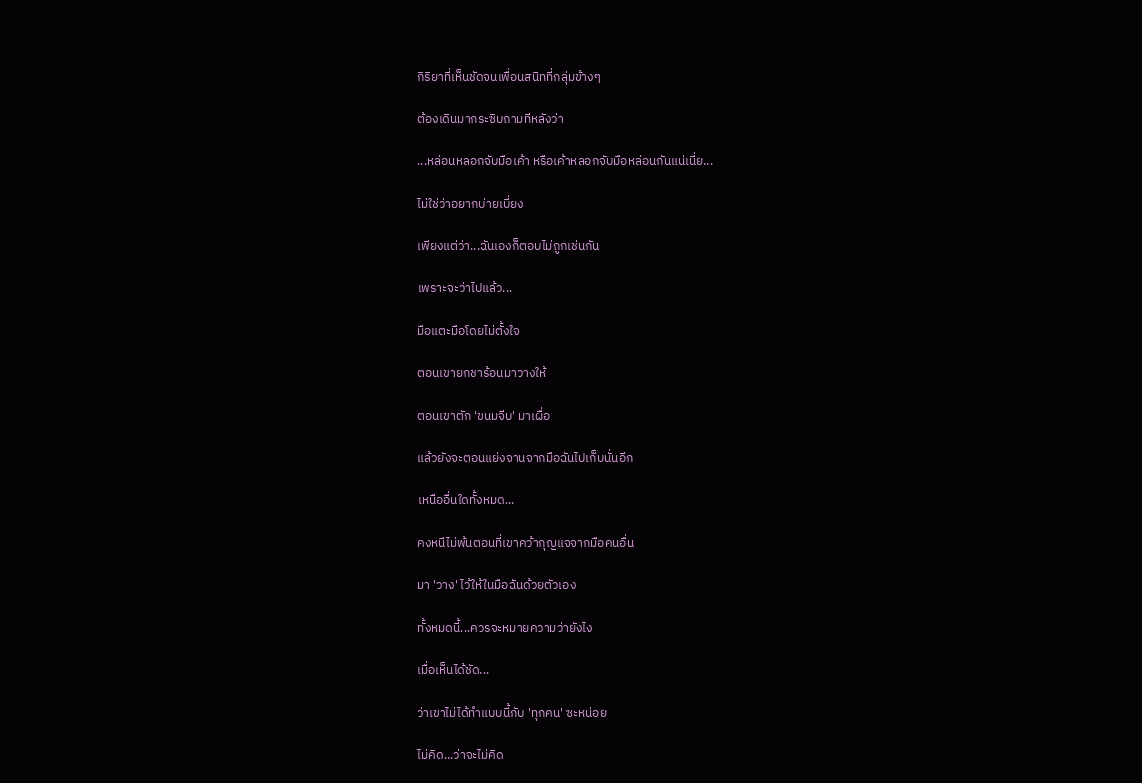กิริยาที่เห็นชัดจนเพื่อนสนิทที่กลุ่มข้างๆ

ต้องเดินมากระซิบถามทีหลังว่า

...หล่อนหลอกจับมือเค้า หรือเค้าหลอกจับมือหล่อนกันแน่เนี่ย...

ไม่ใช่ว่าอยากบ่ายเบี่ยง

เพียงแต่ว่า...ฉันเองก็ตอบไม่ถูกเช่นกัน

เพราะจะว่าไปแล้ว...

มือแตะมือโดยไม่ตั้งใจ

ตอนเขายกชาร้อนมาวางให้

ตอนเขาตัก 'ขนมจีบ' มาเผื่อ

แล้วยังจะตอนแย่งจานจากมือฉันไปเก็บนั่นอีก

เหนืออื่นใดทั้งหมด...

คงหนีไม่พ้นตอนที่เขาคว้ากุญแจจากมือคนอื่น

มา 'วาง' ไว้ให้ในมือฉันด้วยตัวเอง

ทั้งหมดนี้...ควรจะหมายความว่ายังไง

เมื่อเห็นได้ชัด...

ว่าเขาไม่ได้ทำแบบนี้กับ 'ทุกคน' ซะหน่อย

ไม่คิด...ว่าจะไม่คิด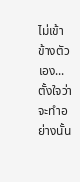ไม่เข้าข้างตัวเอง...ตั้งใจว่าจะทำอย่างนั้น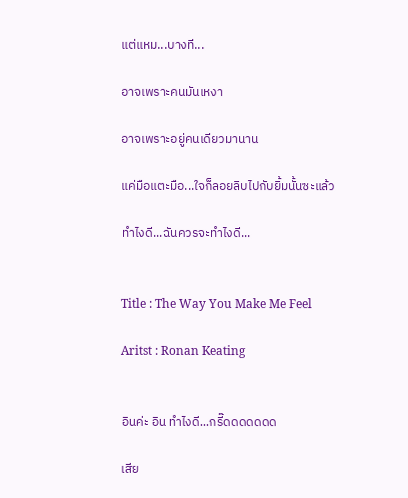แต่แหม...บางที...

อาจเพราะคนมันเหงา

อาจเพราะอยู่คนเดียวมานาน

แค่มือแตะมือ...ใจก็ลอยลิบไปกับยิ้มนั้นซะแล้ว

ทำไงดี...ฉันควรจะทำไงดี...


Title : The Way You Make Me Feel

Aritst : Ronan Keating


อินค่ะ อิน ทำไงดี...กรี๊ดดดดดดด

เสีย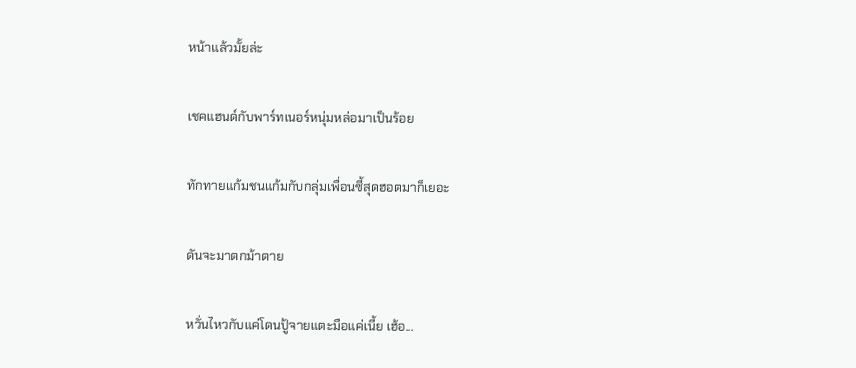หน้าแล้วมั้ยล่ะ

เชคแฮนด์กับพาร์ทเนอร์หนุ่มหล่อมาเป็นร้อย

ทักทายแก้มชนแก้มกับกลุ่มเพื่อนซี้สุดฮอตมาก็เยอะ

ดันจะมาตกม้าตาย

หวั่นไหวกับแค่โดนปู้จายแตะมือแค่เนี้ย เฮ้อ...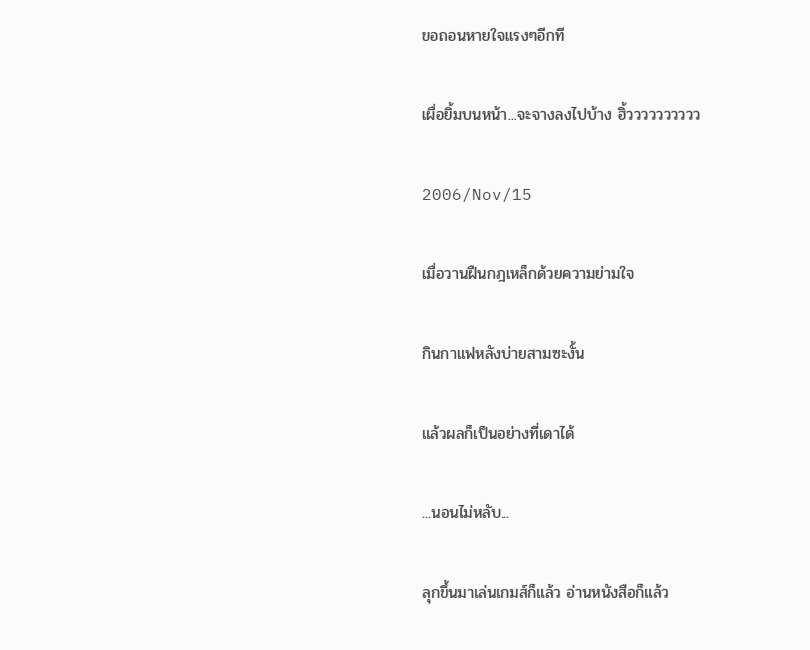ขอถอนหายใจแรงๆอีกที

เผื่อยิ้มบนหน้า...จะจางลงไปบ้าง ฮิ้วววววววววว

2006/Nov/15

เมื่อวานฝืนกฎเหล็กด้วยความย่ามใจ

กินกาแฟหลังบ่ายสามซะงั้น

แล้วผลก็เป็นอย่างที่เดาได้

...นอนไม่หลับ...

ลุกขึ้นมาเล่นเกมส์ก็แล้ว อ่านหนังสือก็แล้ว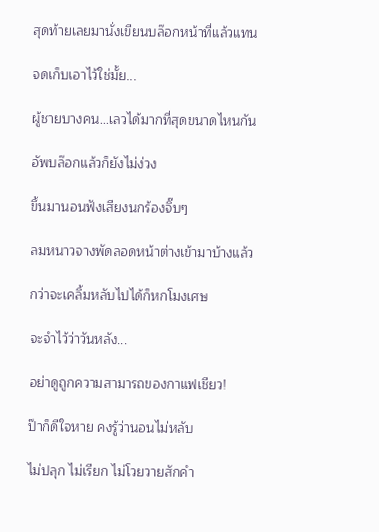สุดท้ายเลยมานั่งเขียนบล๊อกหน้าที่แล้วแทน

จดเก็บเอาไว้ใช่มั้ย...

ผู้ชายบางคน...เลวได้มากที่สุดขนาดไหนกัน

อัพบล๊อกแล้วก็ยังไม่ง่วง

ขึ้นมานอนฟังเสียงนกร้องจิ๊บๆ

ลมหนาวจางพัดลอดหน้าต่างเข้ามาบ้างแล้ว

กว่าจะเคลิ้มหลับไปได้ก็หกโมงเศษ

จะจำไว้ว่าวันหลัง...

อย่าดูถูกความสามารถของกาแฟเชียว!

ป๊าก็ดีใจหาย คงรู้ว่านอนไม่หลับ

ไม่ปลุก ไม่เรียก ไม่โวยวายสักคำ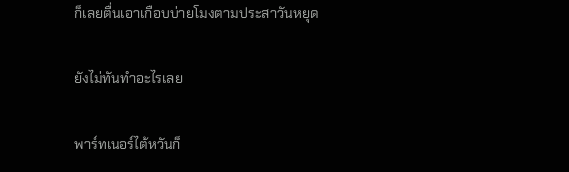ก็เลยตื่นเอาเกือบบ่ายโมงตามประสาวันหยุด

ยังไม่ทันทำอะไรเลย

พาร์ทเนอร์ไต้หวันก็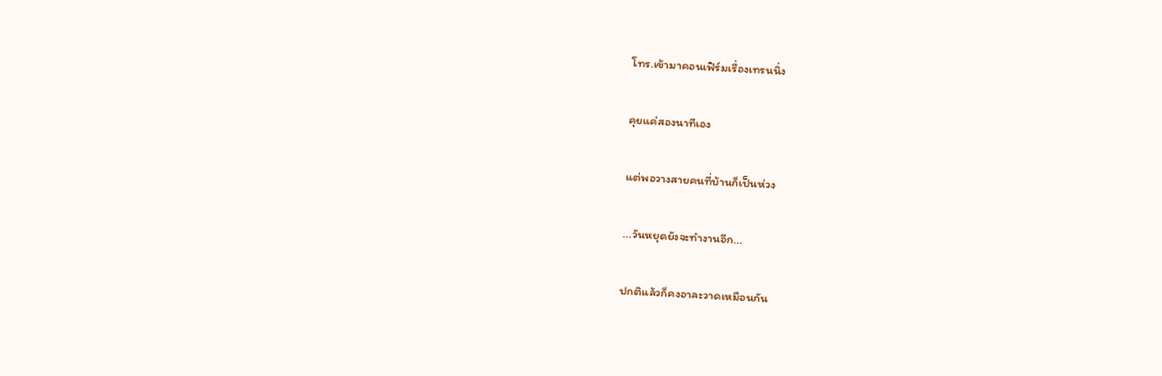โทร.เข้ามาคอนเฟิร์มเรื่องเทรนนิ่ง

คุยแค่สองนาทีเอง

แต่พอวางสายคนที่บ้านก็เป็นห่วง

...วันหยุดยังจะทำงานอีก...

ปกติแล้วก็คงอาละวาดเหมือนกัน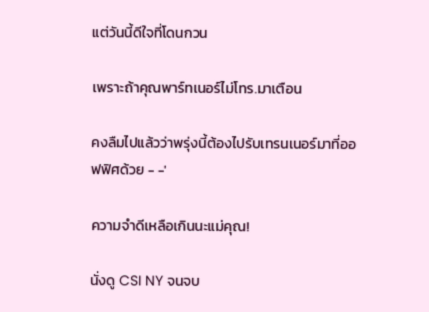แต่วันนี้ดีใจที่โดนกวน

เพราะถ้าคุณพาร์ทเนอร์ไม่โทร.มาเตือน

คงลืมไปแล้วว่าพรุ่งนี้ต้องไปรับเทรนเนอร์มาที่ออฟฟิศด้วย - -'

ความจำดีเหลือเกินนะแม่คุณ!

นั่งดู CSI NY จนจบ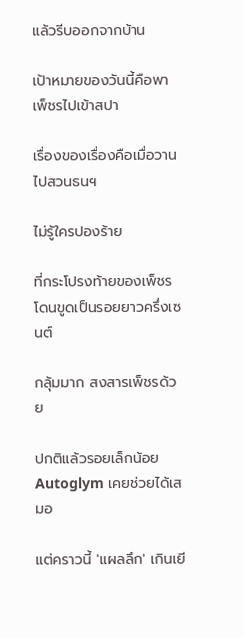แล้วรีบออกจากบ้าน

เป้าหมายของวันนี้คือพาเพ็ชรไปเข้าสปา

เรื่องของเรื่องคือเมื่อวานไปสวนธนฯ

ไม่รู้ใครปองร้าย

ที่กระโปรงท้ายของเพ็ชรโดนขูดเป็นรอยยาวครึ่งเซนต์

กลุ้มมาก สงสารเพ็ชรด้วย

ปกติแล้วรอยเล็กน้อย Autoglym เคยช่วยได้เสมอ

แต่คราวนี้ 'แผลลึก' เกินเยี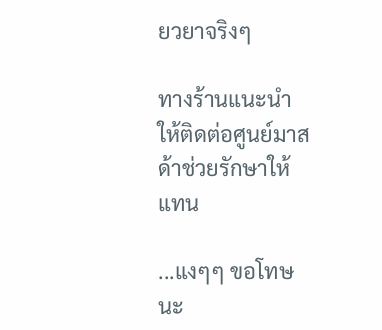ยวยาจริงๆ

ทางร้านแนะนำให้ติดต่อศูนย์มาสด้าช่วยรักษาให้แทน

...แงๆๆ ขอโทษนะ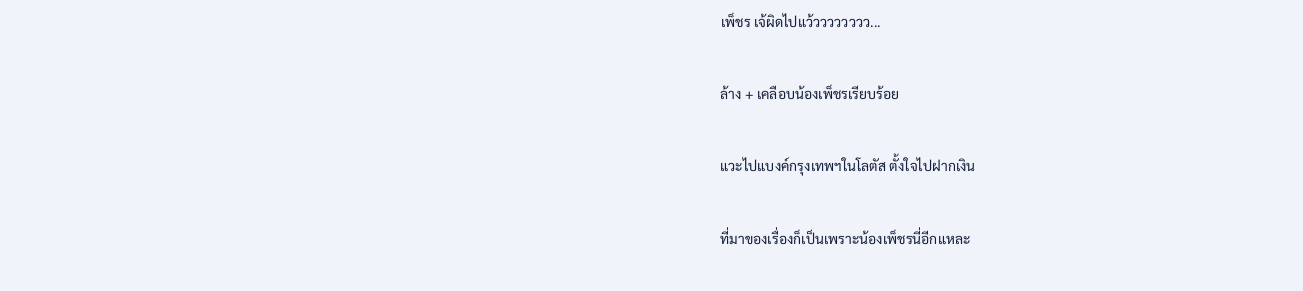เพ็ชร เจ้ผิดไปแว้วววววววว...

ล้าง + เคลือบน้องเพ็ชรเรียบร้อย

แวะไปแบงค์กรุงเทพฯในโลตัส ตั้งใจไปฝากเงิน

ที่มาของเรื่องก็เป็นเพราะน้องเพ็ชรนี่อีกแหละ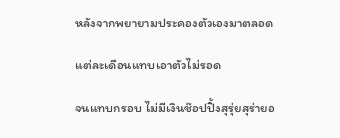หลังจากพยายามประคองตัวเองมาตลอด

แต่ละเดือนแทบเอาตัวไม่รอด

จนแทบกรอบ ไม่มีเงินช๊อปปิ้งสุรุ่ยสุร่ายอ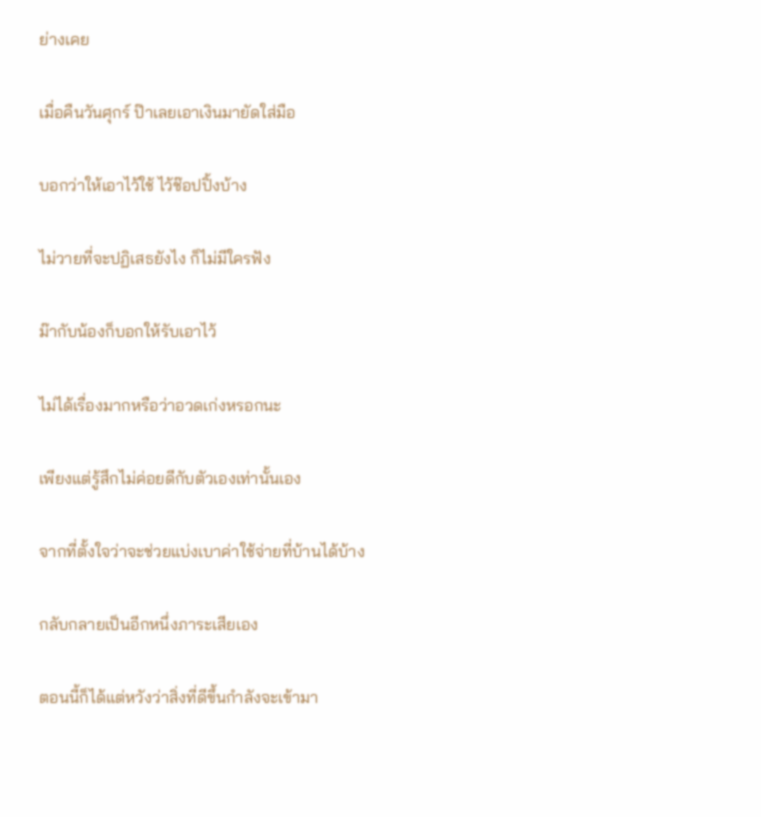ย่างเคย

เมื่อคืนวันศุกร์ ป๊าเลยเอาเงินมายัดใส่มือ

บอกว่าให้เอาไว้ใช้ ไว้ช๊อปปิ้งบ้าง

ไม่วายที่จะปฏิเสธยังไง ก็ไม่มีใครฟัง

ม๊ากับน้องก็บอกให้รับเอาไว้

ไม่ได้เรื่องมากหรือว่าอวดเก่งหรอกนะ

เพียงแต่รู้สึกไม่ค่อยดีกับตัวเองเท่านั้นเอง

จากที่ตั้งใจว่าจะช่วยแบ่งเบาค่าใช้จ่ายที่บ้านได้บ้าง

กลับกลายเป็นอีกหนึ่งภาระเสียเอง

ตอนนี้ก็ได้แต่หวังว่าสิ่งที่ดีขึ้นกำลังจะเข้ามา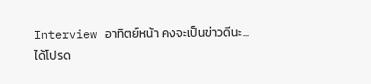Interview อาทิตย์หน้า คงจะเป็นข่าวดีนะ...ได้โปรด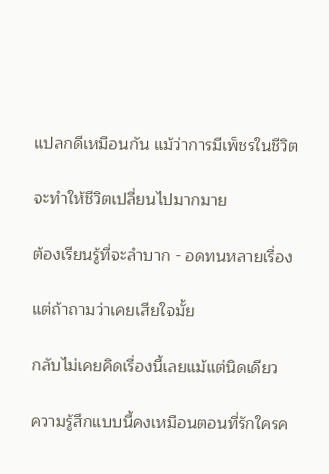แปลกดีเหมือนกัน แม้ว่าการมีเพ็ชรในชีวิต

จะทำให้ชีวิตเปลี่ยนไปมากมาย

ต้องเรียนรู้ที่จะลำบาก - อดทนหลายเรื่อง

แต่ถ้าถามว่าเคยเสียใจมั้ย

กลับไม่เคยคิดเรื่องนี้เลยแม้แต่นิดเดียว

ความรู้สึกแบบนี้คงเหมือนตอนที่รักใครค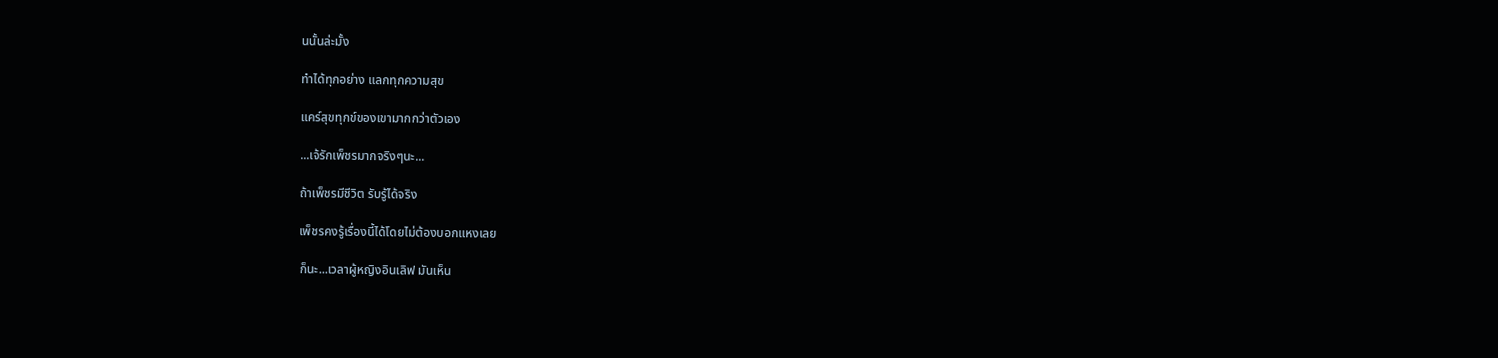นนั้นล่ะมั้ง

ทำได้ทุกอย่าง แลกทุกความสุข

แคร์สุขทุกข์ของเขามากกว่าตัวเอง

...เจ้รักเพ็ชรมากจริงๆนะ...

ถ้าเพ็ชรมีชีวิต รับรู้ได้จริง

เพ็ชรคงรู้เรื่องนี้ได้โดยไม่ต้องบอกแหงเลย

ก็นะ...เวลาผู้หญิงอินเลิฟ มันเห็น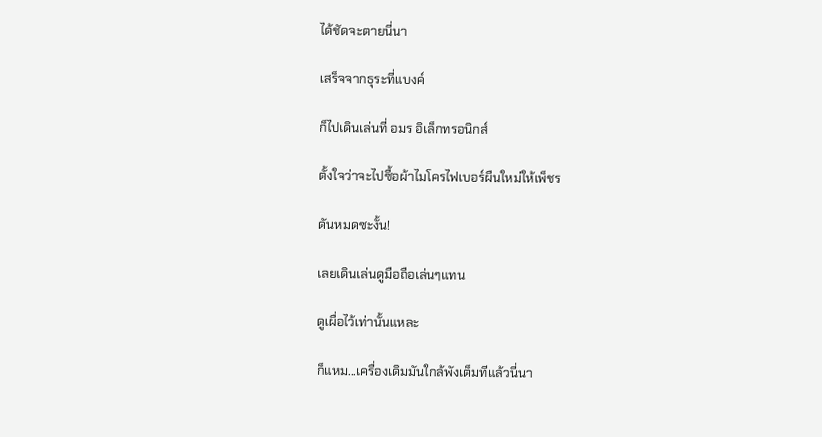ได้ชัดจะตายนี่นา

เสร็จจากธุระที่แบงค์

ก็ไปเดินเล่นที่ อมร อิเล็กทรอนิกส์

ตั้งใจว่าจะไปซื้อผ้าไมโครไฟเบอร์ผืนใหม่ให้เพ็ชร

ดันหมดซะงั้น!

เลยเดินเล่นดูมือถือเล่นๆแทน

ดูเผื่อไว้เท่านั้นแหละ

ก็แหม...เครื่องเดิมมันใกล้พังเต็มทีแล้วนี่นา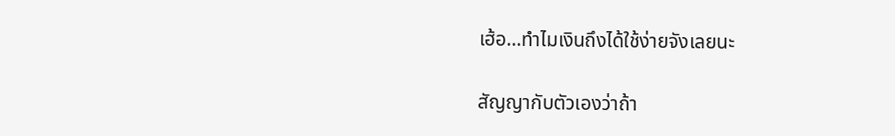เฮ้อ...ทำไมเงินถึงได้ใช้ง่ายจังเลยนะ

สัญญากับตัวเองว่าถ้า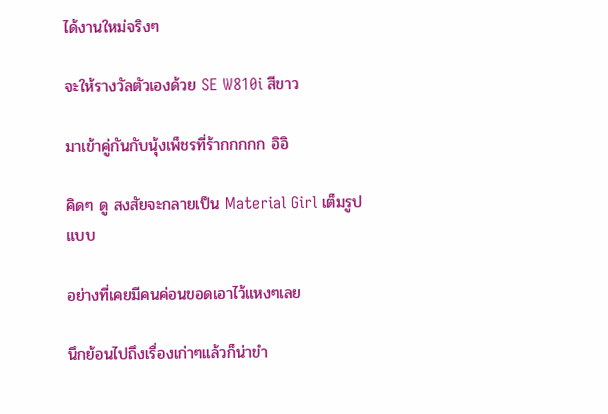ได้งานใหม่จริงๆ

จะให้รางวัลตัวเองด้วย SE W810i สีขาว

มาเข้าคู่กันกับนุ้งเพ็ชรที่ร้ากกกกก อิอิ

คิดๆ ดู สงสัยจะกลายเป็น Material Girl เต็มรูปแบบ

อย่างที่เคยมีคนค่อนขอดเอาไว้แหงๆเลย

นึกย้อนไปถึงเรื่องเก่าๆแล้วก็น่าขำ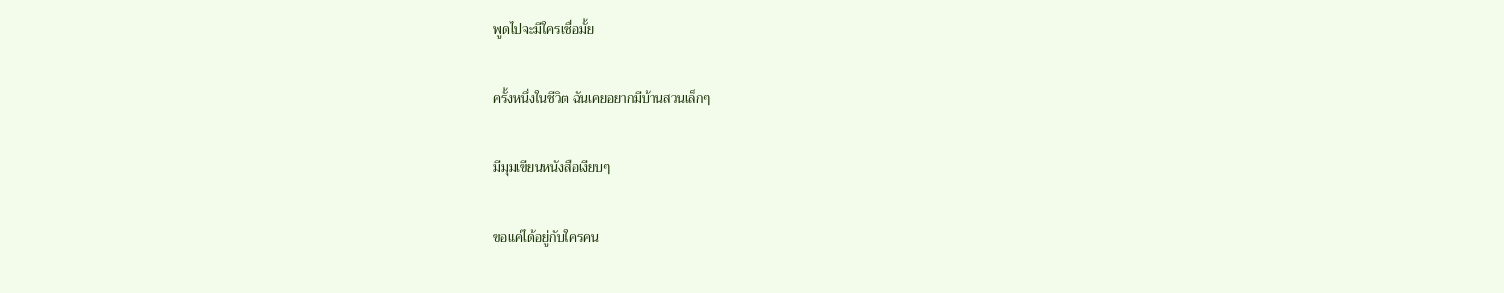พูดไปจะมีใครเชื่อมั้ย

ครั้งหนึ่งในชีวิต ฉันเคยอยากมีบ้านสวนเล็กๆ

มีมุมเขียนหนังสือเงียบๆ

ขอแค่ได้อยู่กับใครคน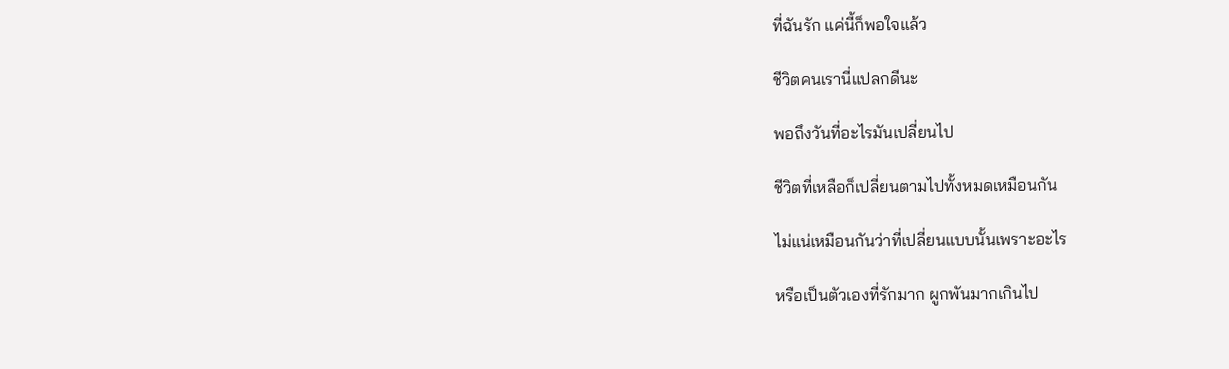ที่ฉันรัก แค่นี้ก็พอใจแล้ว

ชีวิตคนเรานี่แปลกดีนะ

พอถึงวันที่อะไรมันเปลี่ยนไป

ชีวิตที่เหลือก็เปลี่ยนตามไปทั้งหมดเหมือนกัน

ไม่แน่เหมือนกันว่าที่เปลี่ยนแบบนั้นเพราะอะไร

หรือเป็นตัวเองที่รักมาก ผูกพันมากเกินไป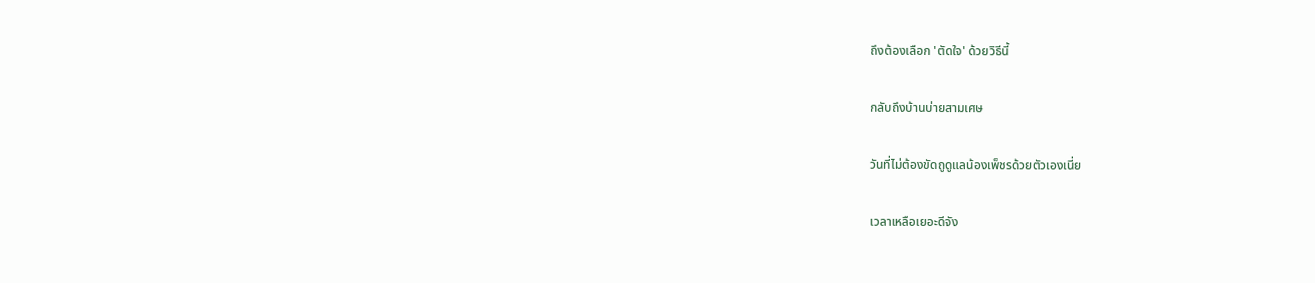ถึงต้องเลือก 'ตัดใจ' ด้วยวิธีนี้

กลับถึงบ้านบ่ายสามเศษ

วันที่ไม่ต้องขัดถูดูแลน้องเพ็ชรด้วยตัวเองเนี่ย

เวลาเหลือเยอะดีจัง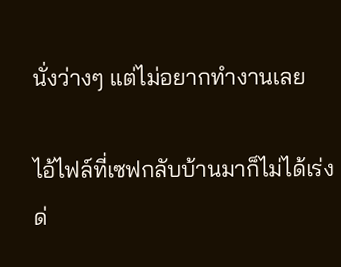นั่งว่างๆ แต่ไม่อยากทำงานเลย

ไอ้ไฟล์ที่เซฟกลับบ้านมาก็ไม่ได้เร่งด่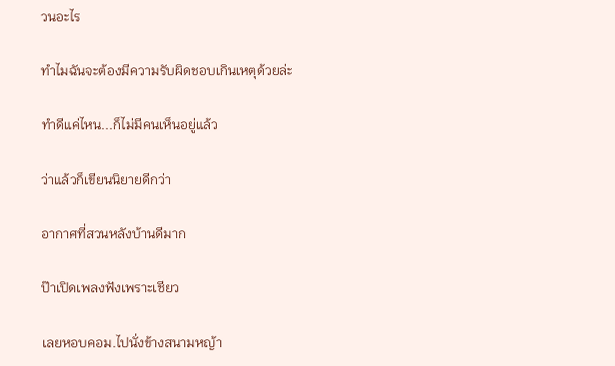วนอะไร

ทำไมฉันจะต้องมีความรับผิดชอบเกินเหตุด้วยล่ะ

ทำดีแค่ไหน...ก็ไม่มีคนเห็นอยู่แล้ว

ว่าแล้วก็เขียนนิยายดีกว่า

อากาศที่สวนหลังบ้านดีมาก

ป๊าเปิดเพลงฟังเพราะเชียว

เลยหอบคอม.ไปนั่งข้างสนามหญ้า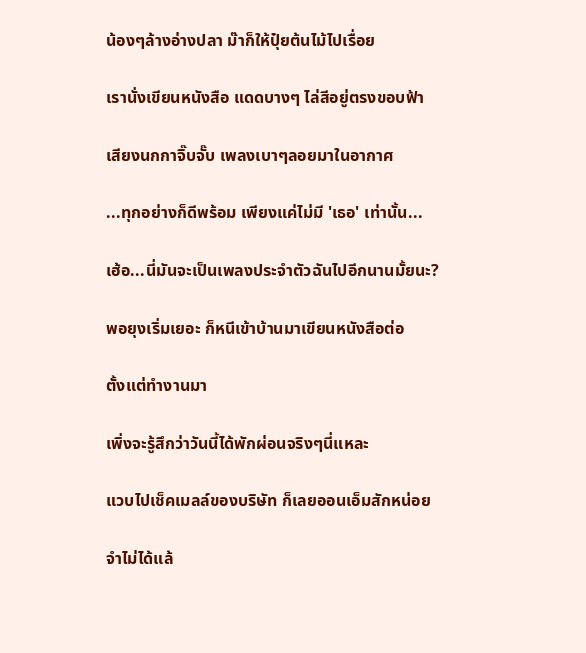น้องๆล้างอ่างปลา ม๊าก็ให้ปุ๋ยต้นไม้ไปเรื่อย

เรานั่งเขียนหนังสือ แดดบางๆ ไล่สีอยู่ตรงขอบฟ้า

เสียงนกกาจิ๊บจั๊บ เพลงเบาๆลอยมาในอากาศ

...ทุกอย่างก็ดีพร้อม เพียงแค่ไม่มี 'เธอ' เท่านั้น...

เฮ้อ...นี่มันจะเป็นเพลงประจำตัวฉันไปอีกนานมั้ยนะ?

พอยุงเริ่มเยอะ ก็หนีเข้าบ้านมาเขียนหนังสือต่อ

ตั้งแต่ทำงานมา

เพิ่งจะรู้สึกว่าวันนี้ได้พักผ่อนจริงๆนี่แหละ

แวบไปเช็คเมลล์ของบริษัท ก็เลยออนเอ็มสักหน่อย

จำไม่ได้แล้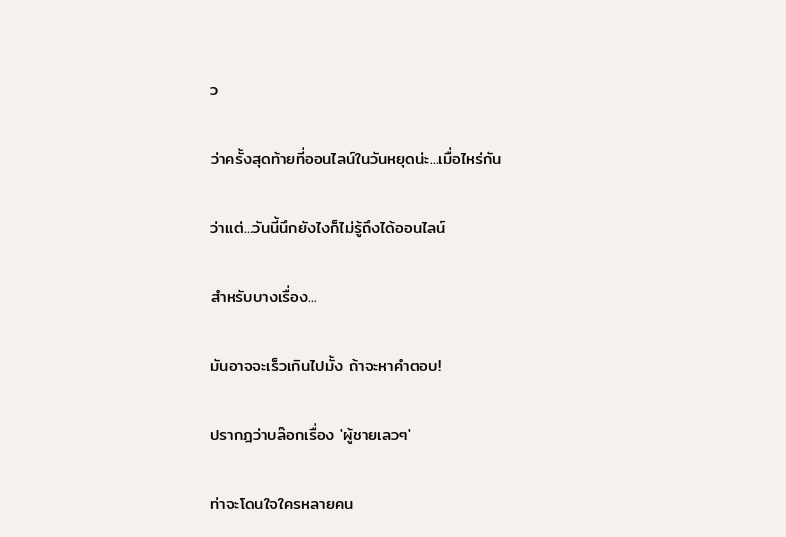ว

ว่าครั้งสุดท้ายที่ออนไลน์ในวันหยุดน่ะ...เมื่อไหร่กัน

ว่าแต่...วันนี้นึกยังไงก็ไม่รู้ถึงได้ออนไลน์

สำหรับบางเรื่อง...

มันอาจจะเร็วเกินไปมั้ง ถ้าจะหาคำตอบ!

ปรากฎว่าบล๊อกเรื่อง 'ผู้ชายเลวๆ'

ท่าจะโดนใจใครหลายคน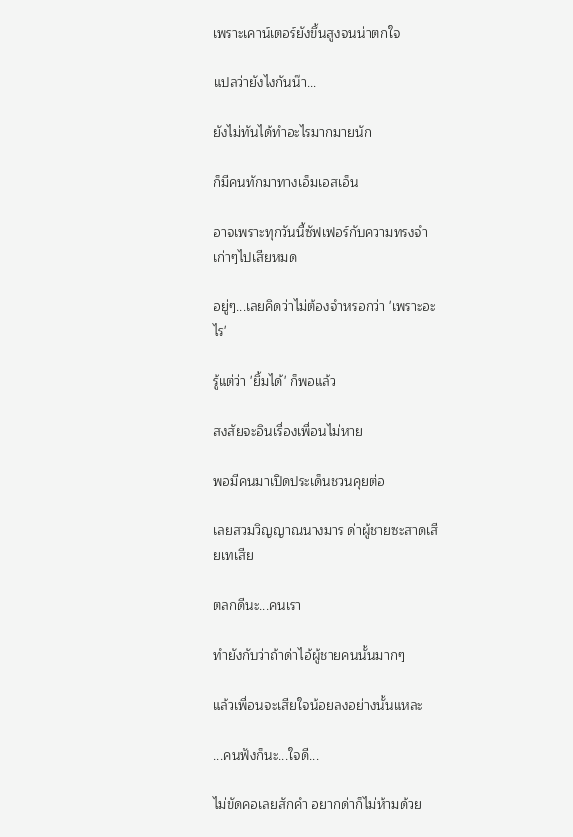เพราะเคาน์เตอร์ยังขึ้นสูงจนน่าตกใจ

แปลว่ายังไงกันน๊า...

ยังไม่ทันได้ทำอะไรมากมายนัก

ก็มีคนทักมาทางเอ็มเอสเอ็น

อาจเพราะทุกวันนี้ซัฟเฟอร์กับความทรงจำเก่าๆไปเสียหมด

อยู่ๆ...เลยคิดว่าไม่ต้องจำหรอกว่า 'เพราะอะไร'

รู้แต่ว่า 'ยิ้มได้' ก็พอแล้ว

สงสัยจะอินเรื่องเพื่อนไม่หาย

พอมีคนมาเปิดประเด็นชวนคุยต่อ

เลยสวมวิญญาณนางมาร ด่าผู้ชายซะสาดเสียเทเสีย

ตลกดีนะ...คนเรา

ทำยังกับว่าถ้าด่าไอ้ผู้ชายคนนั้นมากๆ

แล้วเพื่อนจะเสียใจน้อยลงอย่างนั้นแหละ

...คนฟังก็นะ...ใจดี...

ไม่ขัดคอเลยสักคำ อยากด่าก็ไม่ห้ามด้วย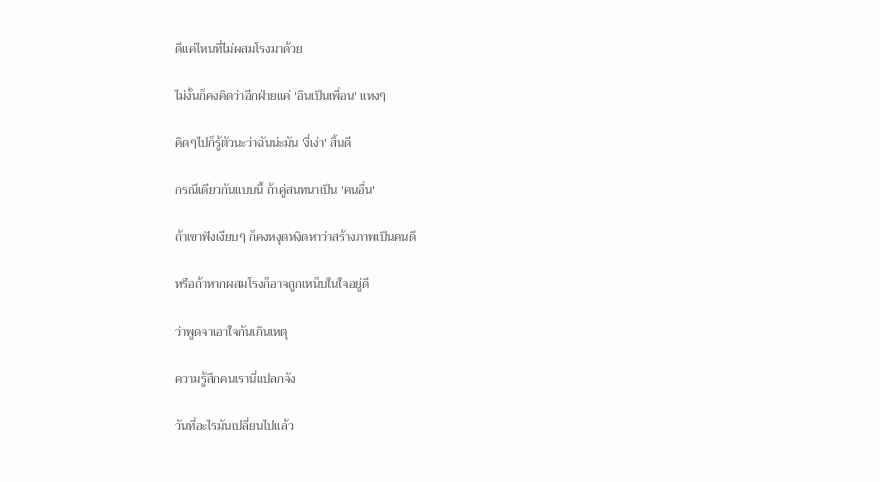ดีแค่ไหนที่ไม่ผสมโรงมาด้วย

ไม่งั้นก็คงคิดว่าอีกฝ่ายแค่ 'อินเป็นเพื่อน' แหงๆ

คิดๆไปก็รู้ตัวนะว่าฉันน่ะมัน 'งี่เง่า' สิ้นดี

กรณีเดียวกันแบบนี้ ถ้าคู่สนทนาเป็น 'คนอื่น'

ถ้าเขาฟังเงียบๆ ก็คงหงุดหงิดหาว่าสร้างภาพเป็นคนดี

หรือถ้าหากผสมโรงก็อาจถูกเหน็บในใจอยู่ดี

ว่าพูดจาเอาใจกันเกินเหตุ

ความรู้สึกคนเรานี่แปลกจัง

วันที่อะไรมันเปลี่ยนไปแล้ว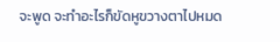จะพูด จะทำอะไรก็ขัดหูขวางตาไปหมด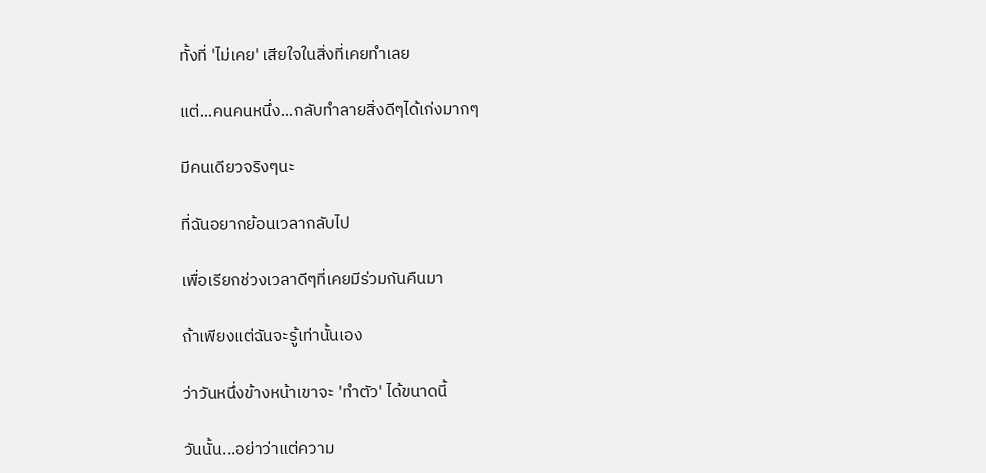ทั้งที่ 'ไม่เคย' เสียใจในสิ่งที่เคยทำเลย

แต่...คนคนหนึ่ง...กลับทำลายสิ่งดีๆได้เก่งมากๆ

มีคนเดียวจริงๆนะ

ที่ฉันอยากย้อนเวลากลับไป

เพื่อเรียกช่วงเวลาดีๆที่เคยมีร่วมกันคืนมา

ถ้าเพียงแต่ฉันจะรู้เท่านั้นเอง

ว่าวันหนึ่งข้างหน้าเขาจะ 'ทำตัว' ได้ขนาดนี้

วันนั้น...อย่าว่าแต่ความ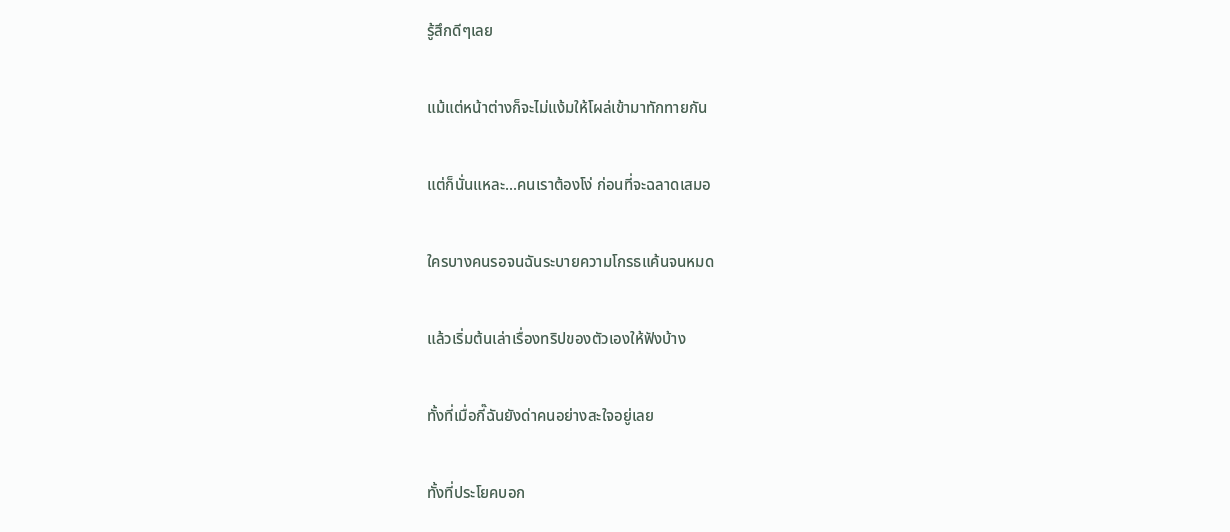รู้สึกดีๆเลย

แม้แต่หน้าต่างก็จะไม่แง้มให้โผล่เข้ามาทักทายกัน

แต่ก็นั่นแหละ...คนเราต้องโง่ ก่อนที่จะฉลาดเสมอ

ใครบางคนรอจนฉันระบายความโกรธแค้นจนหมด

แล้วเริ่มต้นเล่าเรื่องทริปของตัวเองให้ฟังบ้าง

ทั้งที่เมื่อกี๊ฉันยังด่าคนอย่างสะใจอยู่เลย

ทั้งที่ประโยคบอก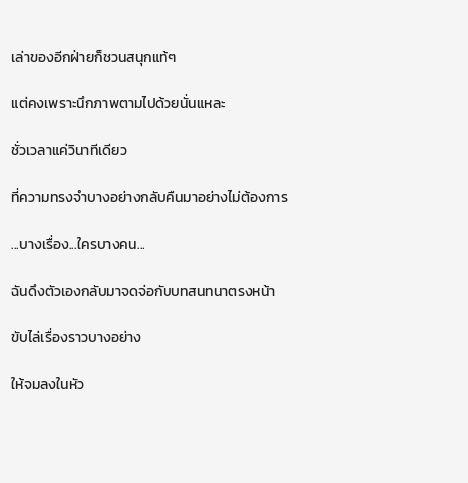เล่าของอีกฝ่ายก็ชวนสนุกแท้ๆ

แต่คงเพราะนึกภาพตามไปด้วยนั่นแหละ

ชั่วเวลาแค่วินาทีเดียว

ที่ความทรงจำบางอย่างกลับคืนมาอย่างไม่ต้องการ

...บางเรื่อง...ใครบางคน...

ฉันดึงตัวเองกลับมาจดจ่อกับบทสนทนาตรงหน้า

ขับไล่เรื่องราวบางอย่าง

ให้จมลงในหัว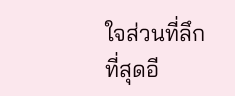ใจส่วนที่ลึกที่สุดอี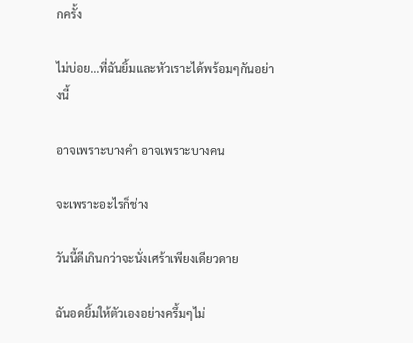กครั้ง

ไม่บ่อย...ที่ฉันยิ้มและหัวเราะได้พร้อมๆกันอย่างนี้

อาจเพราะบางคำ อาจเพราะบางคน

จะเพราะอะไรก็ช่าง

วันนี้ดีเกินกว่าจะนั่งเศร้าเพียงเดียวดาย

ฉันอดยิ้มให้ตัวเองอย่างครึ้มๆไม่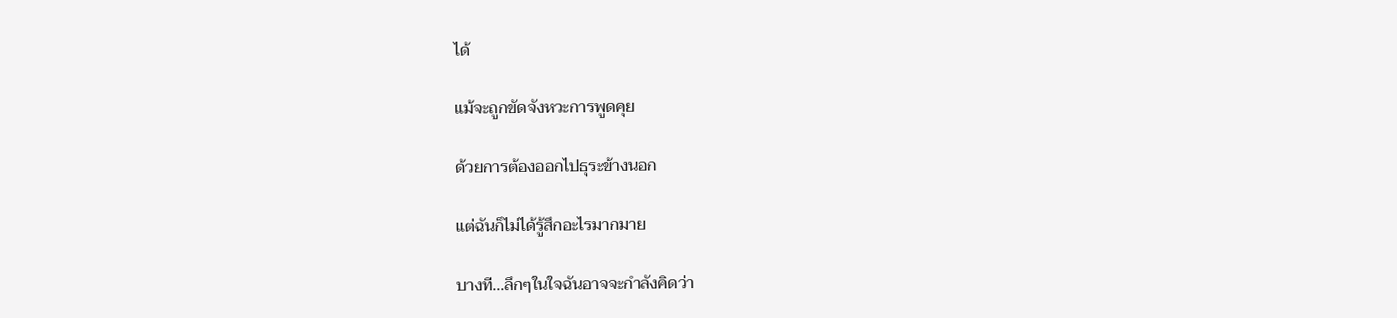ได้

แม้จะถูกขัดจังหวะการพูดคุย

ด้วยการต้องออกไปธุระข้างนอก

แต่ฉันก็ไม่ได้รู้สึกอะไรมากมาย

บางที...ลึกๆในใจฉันอาจจะกำลังคิดว่า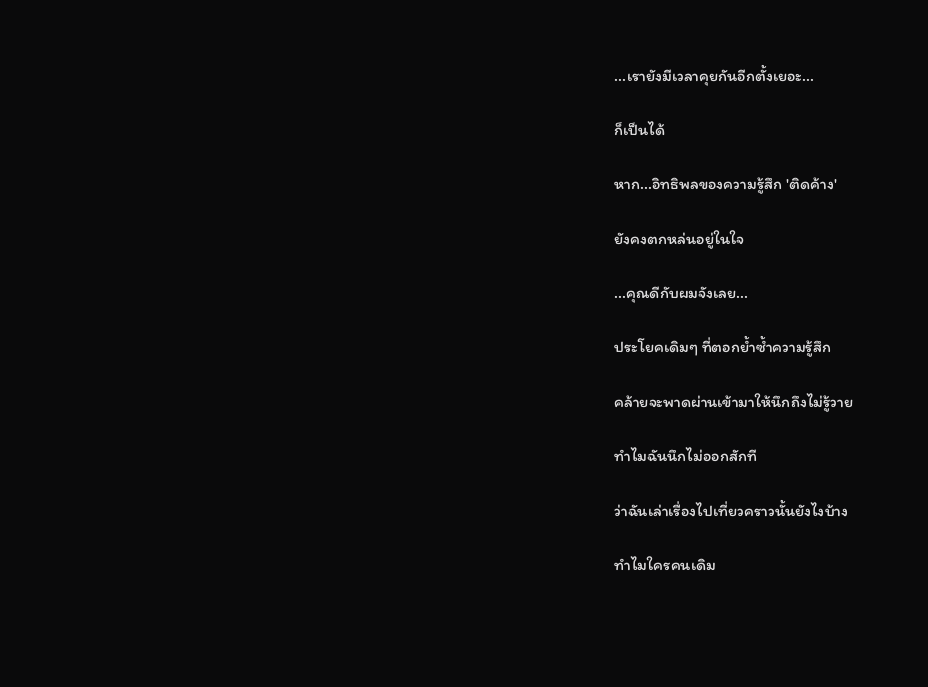...เรายังมีเวลาคุยกันอีกตั้งเยอะ...

ก็เป็นได้

หาก...อิทธิพลของความรู้สึก 'ติดค้าง'

ยังคงตกหล่นอยู่ในใจ

...คุณดีกับผมจังเลย...

ประโยคเดิมๆ ที่ตอกย้ำซ้ำความรู้สึก

คล้ายจะพาดผ่านเข้ามาให้นึกถึงไม่รู้วาย

ทำไมฉันนึกไม่ออกสักที

ว่าฉันเล่าเรื่องไปเที่ยวคราวนั้นยังไงบ้าง

ทำไมใครคนเดิม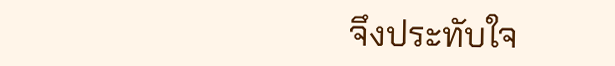จึงประทับใจ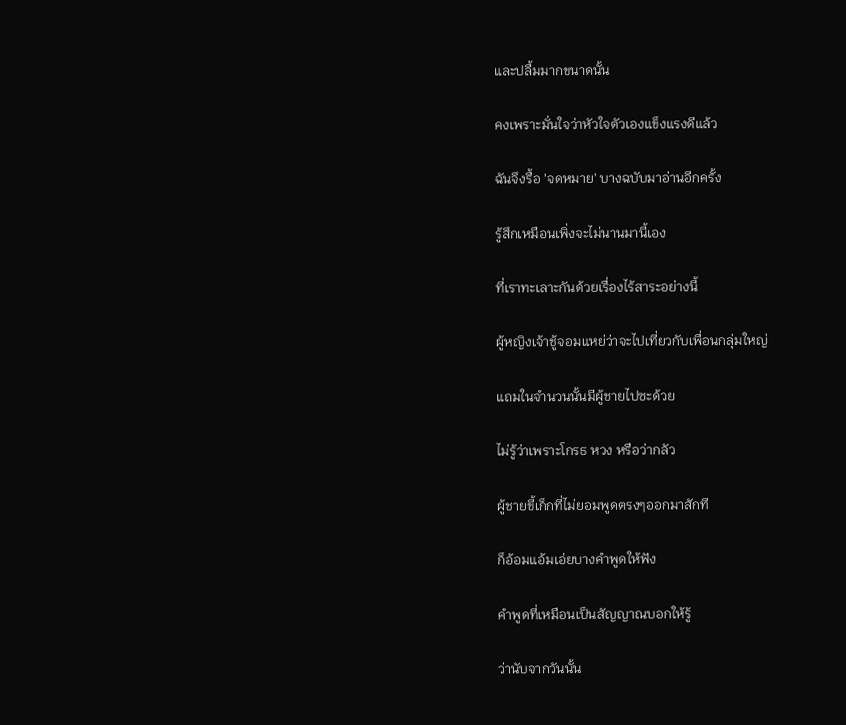และปลื้มมากขนาดนั้น

คงเพราะมั่นใจว่าหัวใจตัวเองแข็งแรงดีแล้ว

ฉันจึงรื้อ 'จดหมาย' บางฉบับมาอ่านอีกครั้ง

รู้สึกเหมือนเพิ่งจะไม่นานมานี้เอง

ที่เราทะเลาะกันด้วยเรื่องไร้สาระอย่างนี้

ผู้หญิงเจ้าชู้จอมแหย่ว่าจะไปเที่ยวกับเพื่อนกลุ่มใหญ่

แถมในจำนวนนั้นมีผู้ชายไปซะด้วย

ไม่รู้ว่าเพราะโกรธ หวง หรือว่ากลัว

ผู้ชายขี้เก็กที่ไม่ยอมพูดตรงๆออกมาสักที

ก็อ้อมแอ้มเอ่ยบางคำพูดให้ฟัง

คำพูดที่เหมือนเป็นสัญญาณบอกให้รู้

ว่านับจากวันนั้น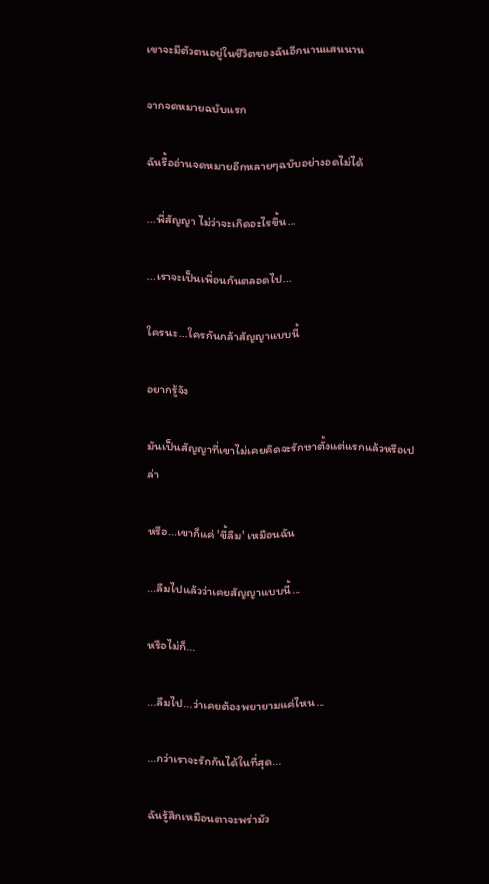เขาจะมีตัวตนอยู่ในชีวิตของฉันอีกนานแสนนาน

จากจดหมายฉบับแรก

ฉันรื้ออ่านจดหมายอีกหลายๆฉบับอย่างอดไม่ได้

...พี่สัญญา ไม่ว่าจะเกิดอะไรขึ้น...

...เราจะเป็นเพื่อนกันตลอดไป...

ใครนะ...ใครกันกล้าสัญญาแบบนี้

อยากรู้จัง

มันเป็นสัญญาที่เขาไม่เคยคิดจะรักษาตั้งแต่แรกแล้วหรือเปล่า

หรือ...เขาก็แค่ 'ขี้ลืม' เหมือนฉัน

...ลืมไปแล้วว่าเคยสัญญาแบบนี้...

หรือไม่ก็...

...ลืมไป...ว่าเคยต้องพยายามแค่ไหน...

...กว่าเราจะรักกันได้ในที่สุด...

ฉันรู้สึกเหมือนตาจะพร่ามัว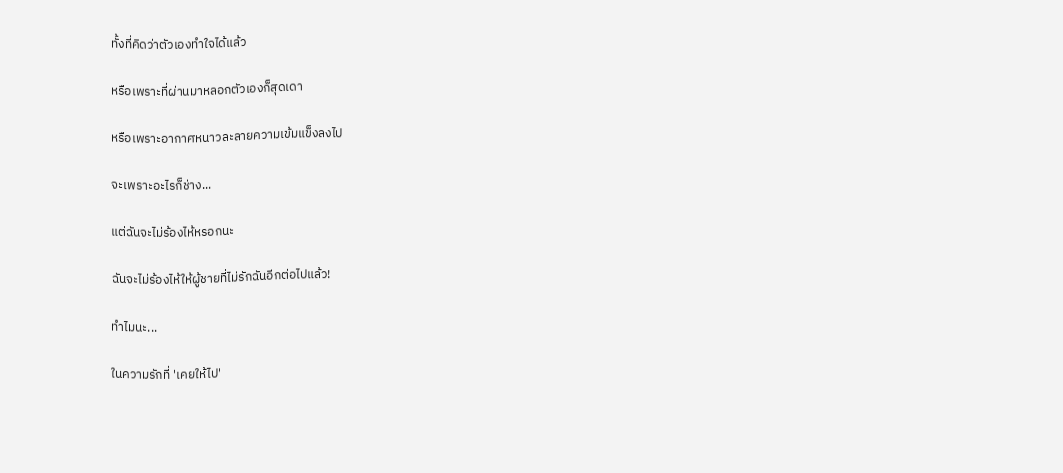ทั้งที่คิดว่าตัวเองทำใจได้แล้ว

หรือเพราะที่ผ่านมาหลอกตัวเองก็สุดเดา

หรือเพราะอากาศหนาวละลายความเข้มแข็งลงไป

จะเพราะอะไรก็ช่าง...

แต่ฉันจะไม่ร้องไห้หรอกนะ

ฉันจะไม่ร้องไห้ให้ผู้ชายที่ไม่รักฉันอีกต่อไปแล้ว!

ทำไมนะ...

ในความรักที่ 'เคยให้ไป'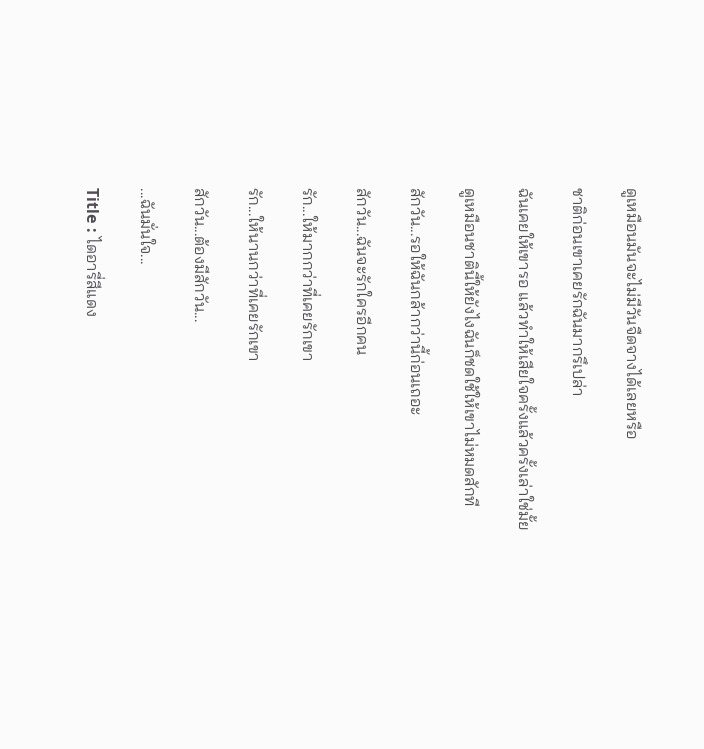ดูเหมือนมันจะไม่มีวันจืดจางได้เลยหรือ

ชาติก่อนเขาเคยรักฉันมากรึเปล่า

ฉันเคยให้เขารอ แล้วทำให้เสียใจครั้งแล้วครั้งเล่าใช่มั้ย

ดูเหมือนชาตินี้ให้ยังไงฉันก็ชดใช้ให้เขาไม่หมดสักที

สักวัน...รอให้ฉันกล้ากว่านี้ก่อนเถอะ

สักวัน...ฉันจะรักใครอีกคน

รัก...ให้มากกว่าที่เคยรักเขา

รัก...ให้นานกว่าที่เคยรักเขา

สักวัน...ต้องมีสักวัน...

...ฉันมั่นใจ...

Title : ไดอารี่สีแดง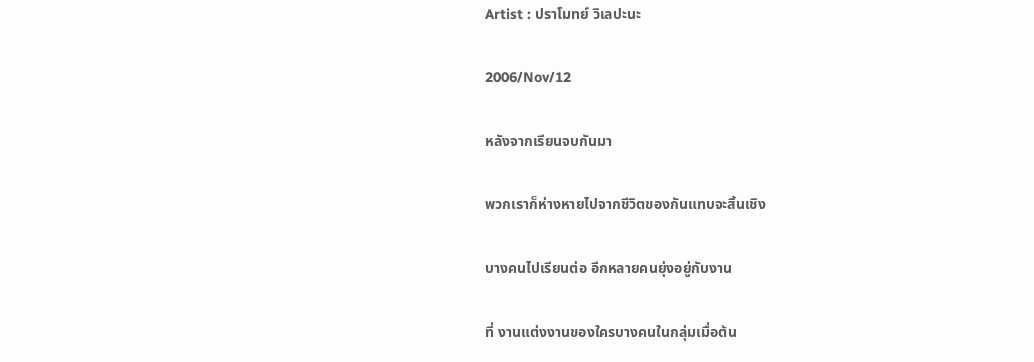Artist : ปราโมทย์ วิเลปะนะ

2006/Nov/12

หลังจากเรียนจบกันมา

พวกเราก็ห่างหายไปจากชีวิตของกันแทบจะสิ้นเชิง

บางคนไปเรียนต่อ อีกหลายคนยุ่งอยู่กับงาน

ที่ งานแต่งงานของใครบางคนในกลุ่มเมื่อต้น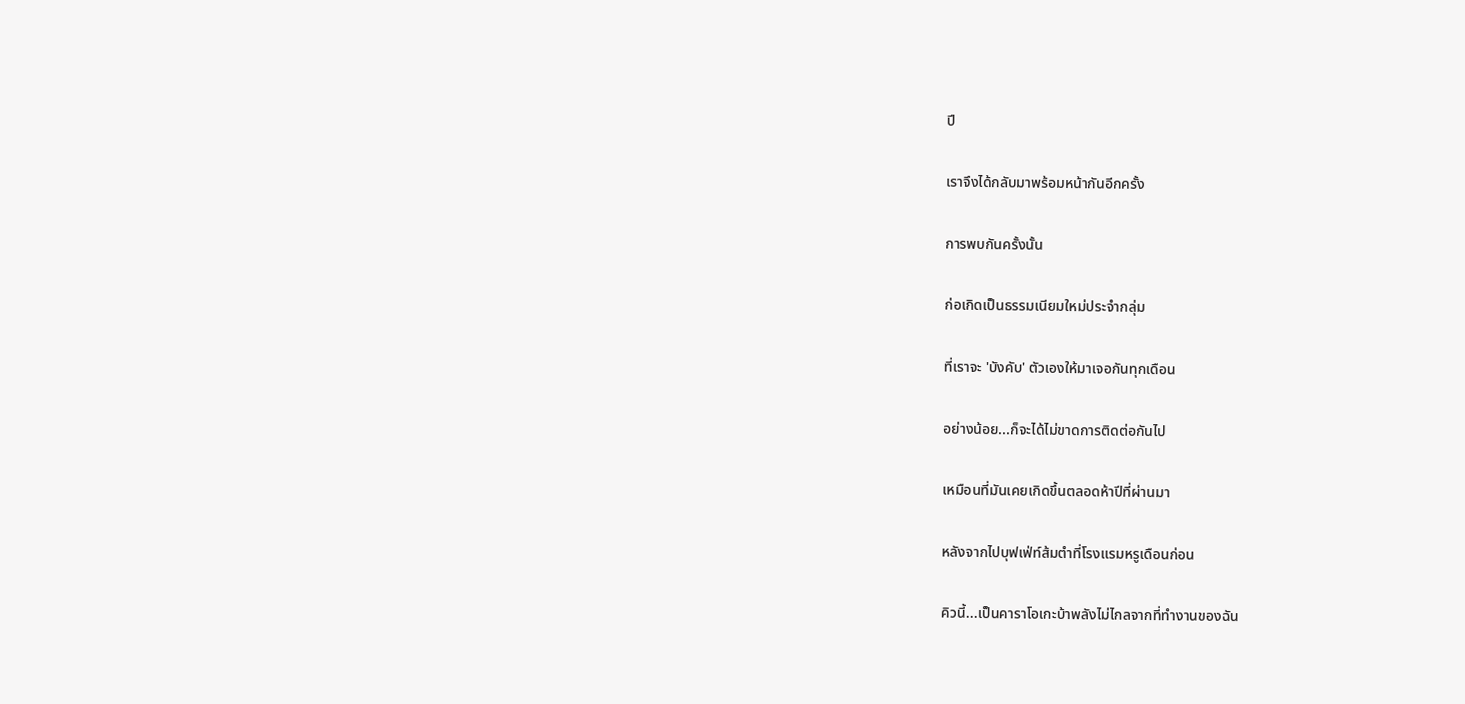ปี

เราจึงได้กลับมาพร้อมหน้ากันอีกครั้ง

การพบกันครั้งนั้น

ก่อเกิดเป็นธรรมเนียมใหม่ประจำกลุ่ม

ที่เราจะ 'บังคับ' ตัวเองให้มาเจอกันทุกเดือน

อย่างน้อย...ก็จะได้ไม่ขาดการติดต่อกันไป

เหมือนที่มันเคยเกิดขึ้นตลอดห้าปีที่ผ่านมา

หลังจากไปบุฟเฟ่ท์ส้มตำที่โรงแรมหรูเดือนก่อน

คิวนี้...เป็นคาราโอเกะบ้าพลังไม่ไกลจากที่ทำงานของฉัน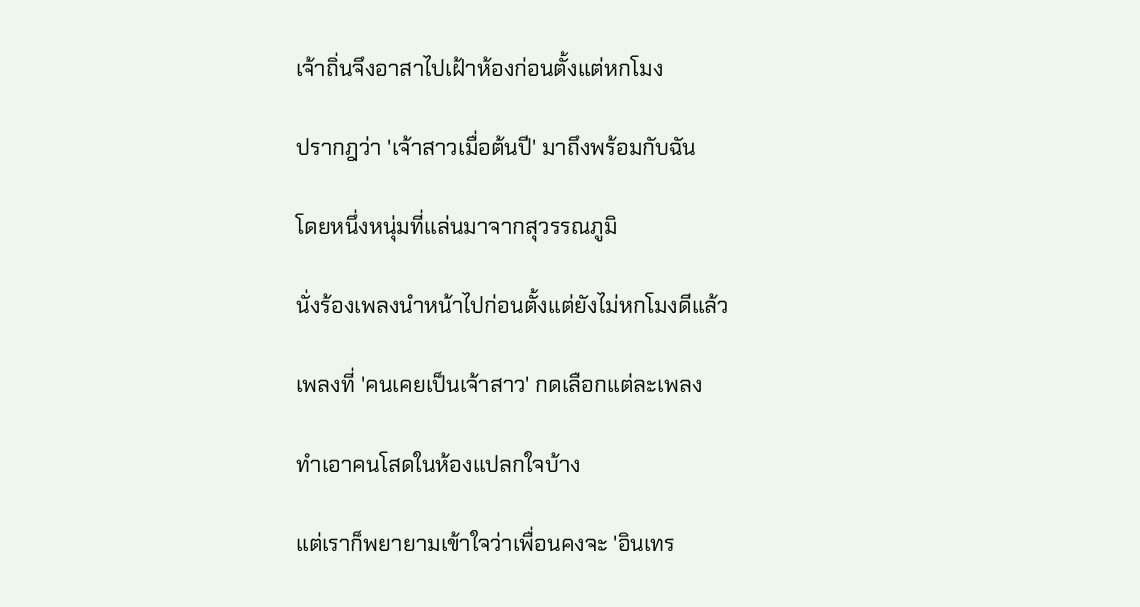เจ้าถิ่นจึงอาสาไปเฝ้าห้องก่อนตั้งแต่หกโมง

ปรากฎว่า 'เจ้าสาวเมื่อต้นปี' มาถึงพร้อมกับฉัน

โดยหนึ่งหนุ่มที่แล่นมาจากสุวรรณภูมิ

นั่งร้องเพลงนำหน้าไปก่อนตั้งแต่ยังไม่หกโมงดีแล้ว

เพลงที่ 'คนเคยเป็นเจ้าสาว' กดเลือกแต่ละเพลง

ทำเอาคนโสดในห้องแปลกใจบ้าง

แต่เราก็พยายามเข้าใจว่าเพื่อนคงจะ 'อินเทร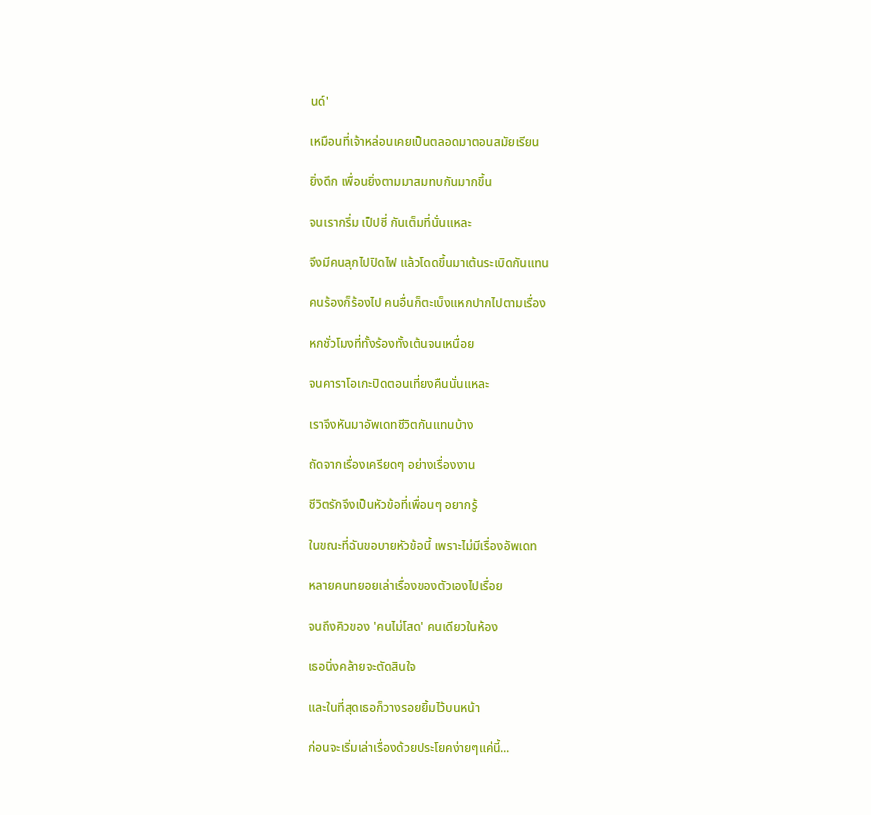นด์'

เหมือนที่เจ้าหล่อนเคยเป็นตลอดมาตอนสมัยเรียน

ยิ่งดึก เพื่อนยิ่งตามมาสมทบกันมากขึ้น

จนเรากรึ่ม เป็ปซี่ กันเต็มที่นั่นแหละ

จึงมีคนลุกไปปิดไฟ แล้วโดดขึ้นมาเต้นระเบิดกันแทน

คนร้องก็ร้องไป คนอื่นก็ตะเบ็งแหกปากไปตามเรื่อง

หกชั่วโมงที่ทั้งร้องทั้งเต้นจนเหนื่อย

จนคาราโอเกะปิดตอนเที่ยงคืนนั่นแหละ

เราจึงหันมาอัพเดทชีวิตกันแทนบ้าง

ถัดจากเรื่องเครียดๆ อย่างเรื่องงาน

ชีวิตรักจึงเป็นหัวข้อที่เพื่อนๆ อยากรู้

ในขณะที่ฉันขอบายหัวข้อนี้ เพราะไม่มีเรื่องอัพเดท

หลายคนทยอยเล่าเรื่องของตัวเองไปเรื่อย

จนถึงคิวของ 'คนไม่โสด' คนเดียวในห้อง

เธอนิ่งคล้ายจะตัดสินใจ

และในที่สุดเธอก็วางรอยยิ้มไว้บนหน้า

ก่อนจะเริ่มเล่าเรื่องด้วยประโยคง่ายๆแค่นี้...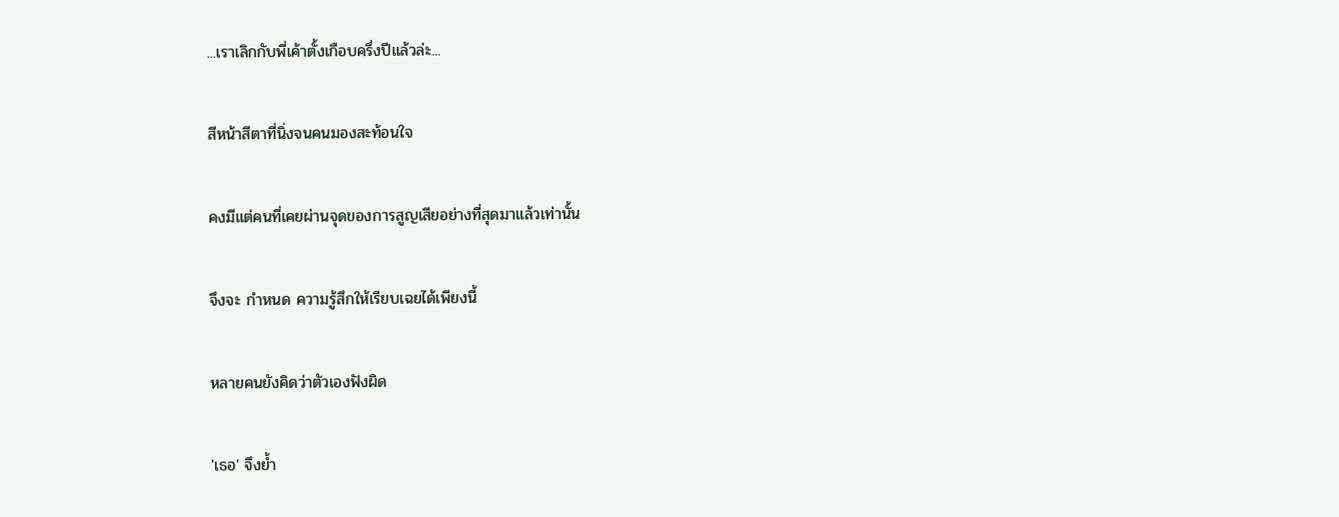...เราเลิกกับพี่เค้าตั้งเกือบครึ่งปีแล้วล่ะ...

สีหน้าสีตาที่นิ่งจนคนมองสะท้อนใจ

คงมีแต่คนที่เคยผ่านจุดของการสูญเสียอย่างที่สุดมาแล้วเท่านั้น

จึงจะ กำหนด ความรู้สึกให้เรียบเฉยได้เพียงนี้

หลายคนยังคิดว่าตัวเองฟังผิด

'เธอ' จึงย้ำ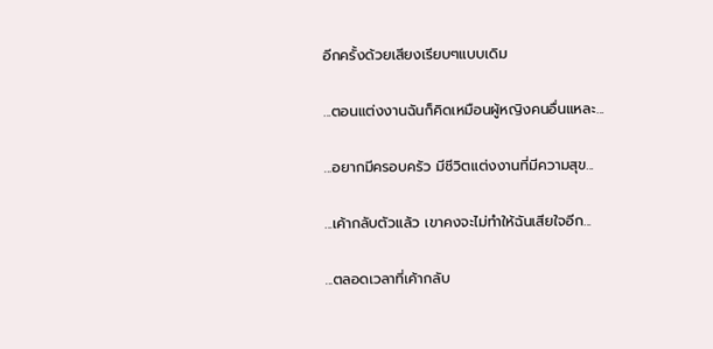อีกครั้งด้วยเสียงเรียบๆแบบเดิม

...ตอนแต่งงานฉันก็คิดเหมือนผู้หญิงคนอื่นแหละ...

...อยากมีครอบครัว มีชีวิตแต่งงานที่มีความสุข...

...เค้ากลับตัวแล้ว เขาคงจะไม่ทำให้ฉันเสียใจอีก...

...ตลอดเวลาที่เค้ากลับ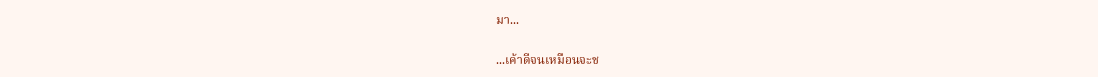มา...

...เค้าดีจนเหมือนจะช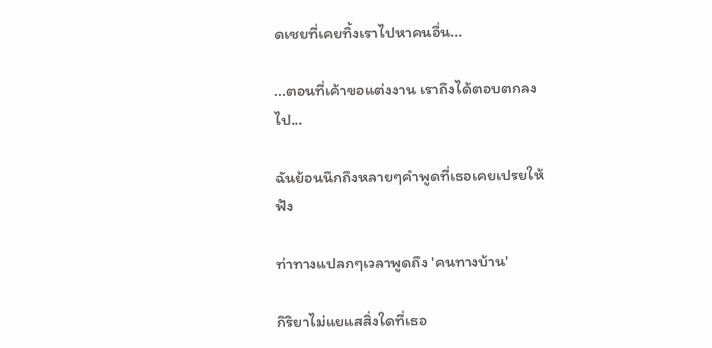ดเชยที่เคยทิ้งเราไปหาคนอื่น...

...ตอนที่เค้าขอแต่งงาน เราถึงได้ตอบตกลงไป...

ฉันย้อนนึกถึงหลายๆคำพูดที่เธอเคยเปรยให้ฟัง

ท่าทางแปลกๆเวลาพูดถึง 'คนทางบ้าน'

กิริยาไม่แยแสสิ่งใดที่เธอ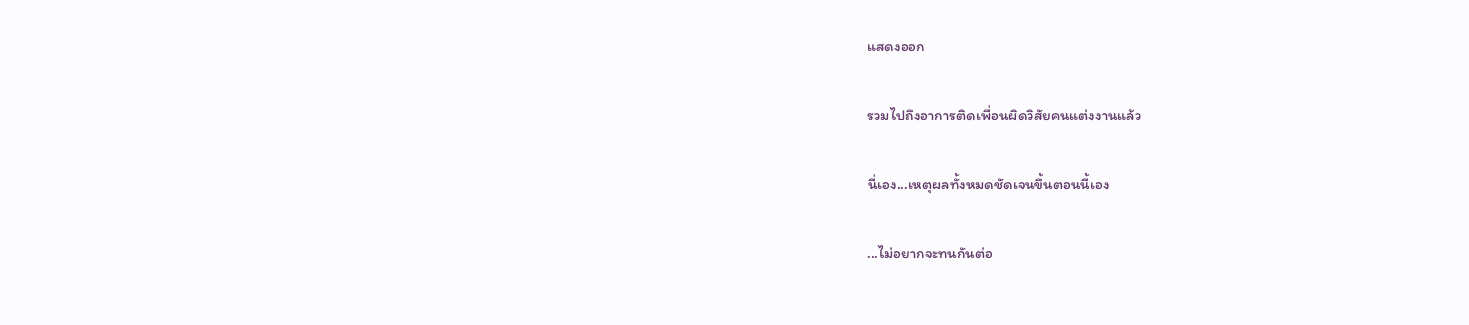แสดงออก

รวมไปถึงอาการติดเพื่อนผิดวิสัยคนแต่งงานแล้ว

นี่เอง...เหตุผลทั้งหมดชัดเจนขึ้นตอนนี้เอง

...ไม่อยากจะทนกันต่อ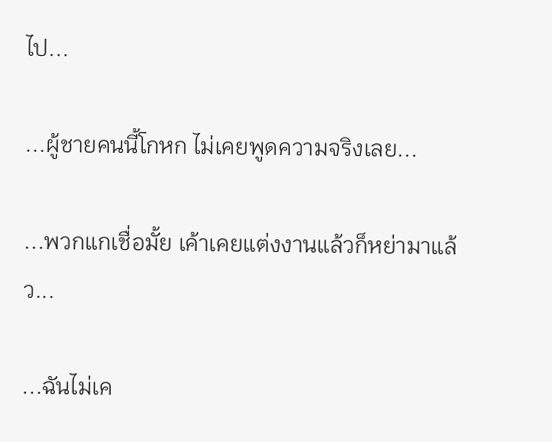ไป...

...ผู้ชายคนนี้โกหก ไม่เคยพูดความจริงเลย...

...พวกแกเชื่อมั้ย เค้าเคยแต่งงานแล้วก็หย่ามาแล้ว...

...ฉันไม่เค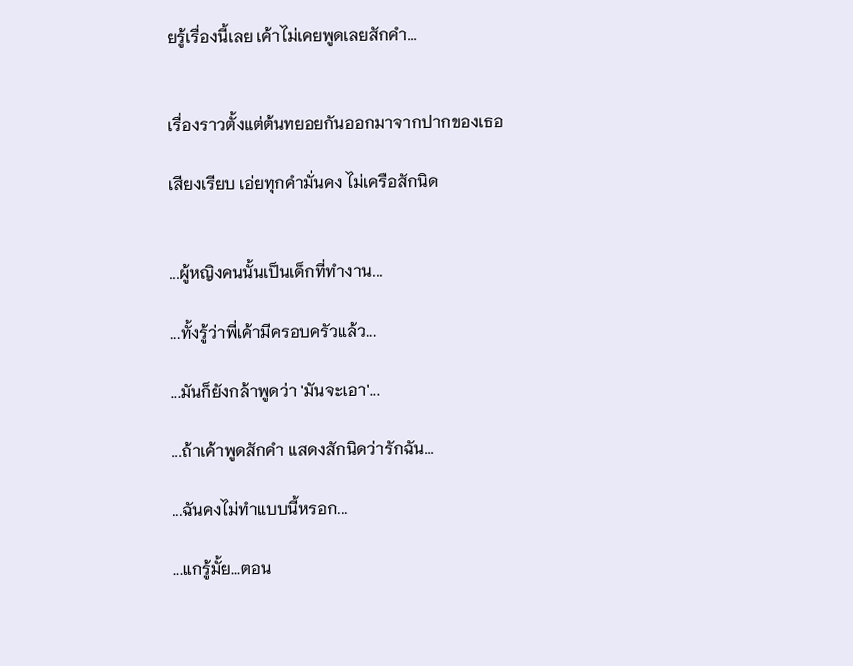ยรู้เรื่องนี้เลย เค้าไม่เคยพูดเลยสักคำ...


เรื่องราวตั้งแต่ต้นทยอยกันออกมาจากปากของเธอ

เสียงเรียบ เอ่ยทุกคำมั่นคง ไม่เครือสักนิด


...ผู้หญิงคนนั้นเป็นเด็กที่ทำงาน...

...ทั้งรู้ว่าพี่เค้ามีครอบครัวแล้ว...

...มันก็ยังกล้าพูดว่า 'มันจะเอา'...

...ถ้าเค้าพูดสักคำ แสดงสักนิดว่ารักฉัน...

...ฉันคงไม่ทำแบบนี้หรอก...

...แกรู้มั้ย...ตอน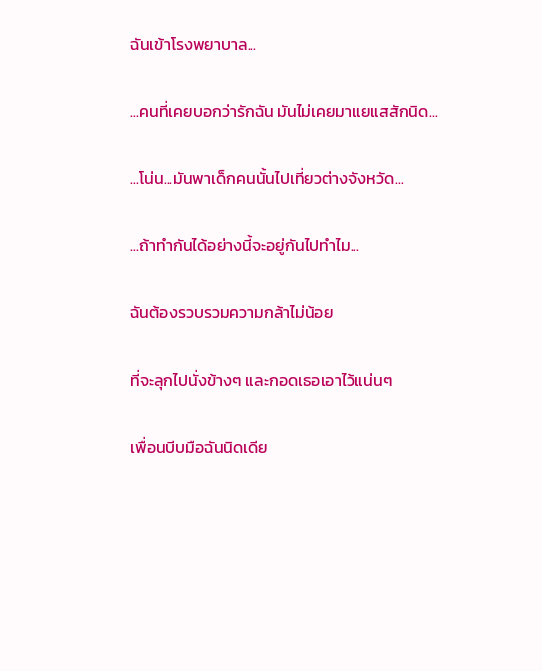ฉันเข้าโรงพยาบาล...

...คนที่เคยบอกว่ารักฉัน มันไม่เคยมาแยแสสักนิด...

...โน่น...มันพาเด็กคนนั้นไปเที่ยวต่างจังหวัด...

...ถ้าทำกันได้อย่างนี้จะอยู่กันไปทำไม...

ฉันต้องรวบรวมความกล้าไม่น้อย

ที่จะลุกไปนั่งข้างๆ และกอดเธอเอาไว้แน่นๆ

เพื่อนบีบมือฉันนิดเดีย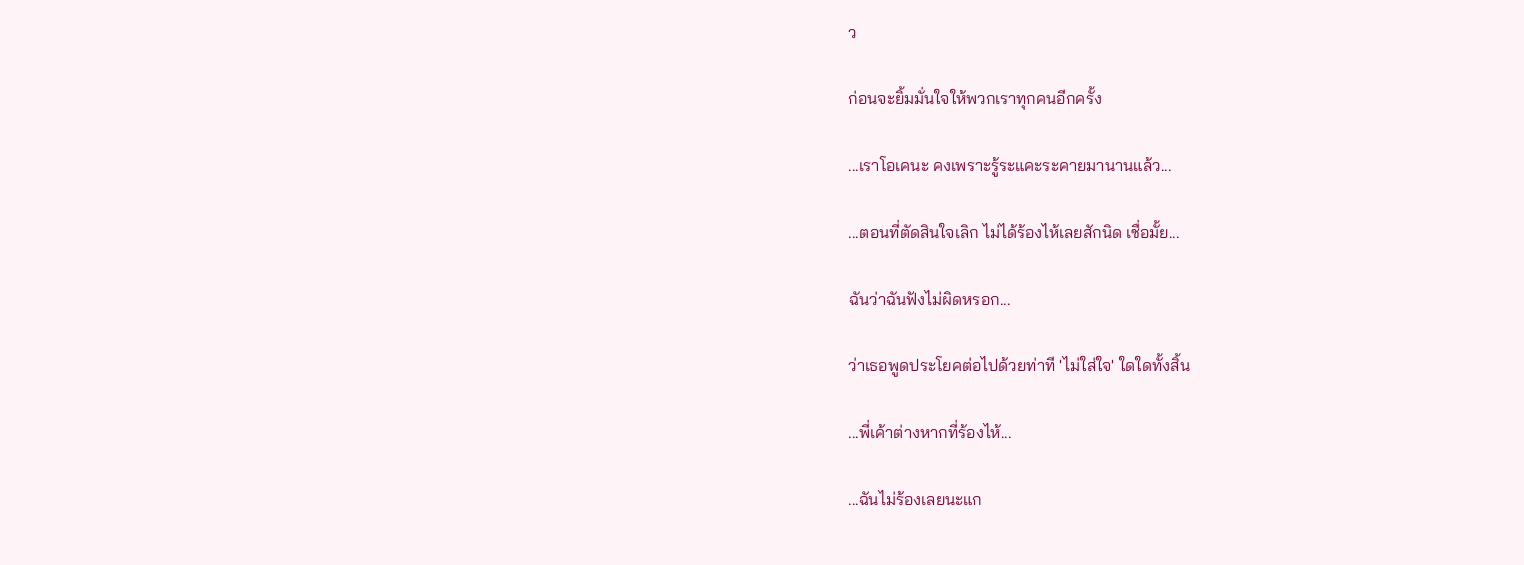ว

ก่อนจะยิ้มมั่นใจให้พวกเราทุกคนอีกครั้ง

...เราโอเคนะ คงเพราะรู้ระแคะระคายมานานแล้ว...

...ตอนที่ตัดสินใจเลิก ไม่ได้ร้องไห้เลยสักนิด เชื่อมั้ย...

ฉันว่าฉันฟังไม่ผิดหรอก...

ว่าเธอพูดประโยคต่อไปด้วยท่าที 'ไม่ใส่ใจ' ใดใดทั้งสิ้น

...พี่เค้าต่างหากที่ร้องไห้...

...ฉันไม่ร้องเลยนะแก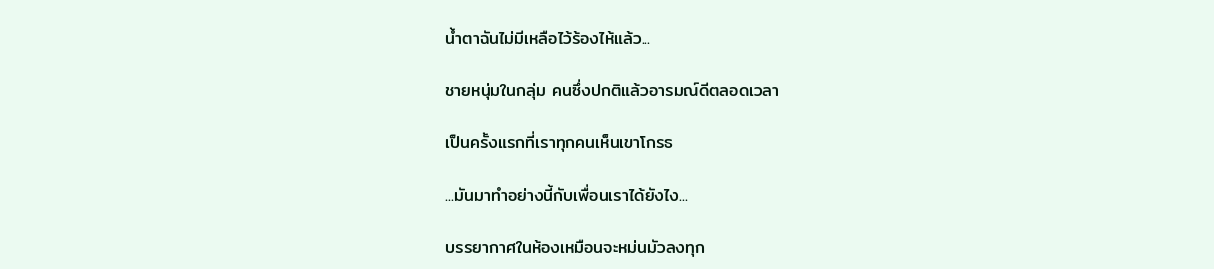น้ำตาฉันไม่มีเหลือไว้ร้องไห้แล้ว...

ชายหนุ่มในกลุ่ม คนซึ่งปกติแล้วอารมณ์ดีตลอดเวลา

เป็นครั้งแรกที่เราทุกคนเห็นเขาโกรธ

...มันมาทำอย่างนี้กับเพื่อนเราได้ยังไง...

บรรยากาศในห้องเหมือนจะหม่นมัวลงทุก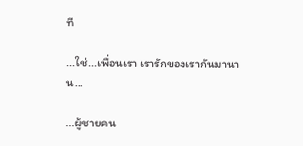ที

...ใช่...เพื่อนเรา เรารักของเรากันมานาน...

...ผู้ชายคน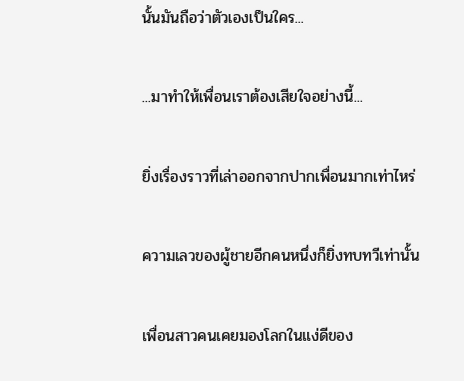นั้นมันถือว่าตัวเองเป็นใคร...

...มาทำให้เพื่อนเราต้องเสียใจอย่างนี้...

ยิ่งเรื่องราวที่เล่าออกจากปากเพื่อนมากเท่าไหร่

ความเลวของผู้ชายอีกคนหนึ่งก็ยิ่งทบทวีเท่านั้น

เพื่อนสาวคนเคยมองโลกในแง่ดีของ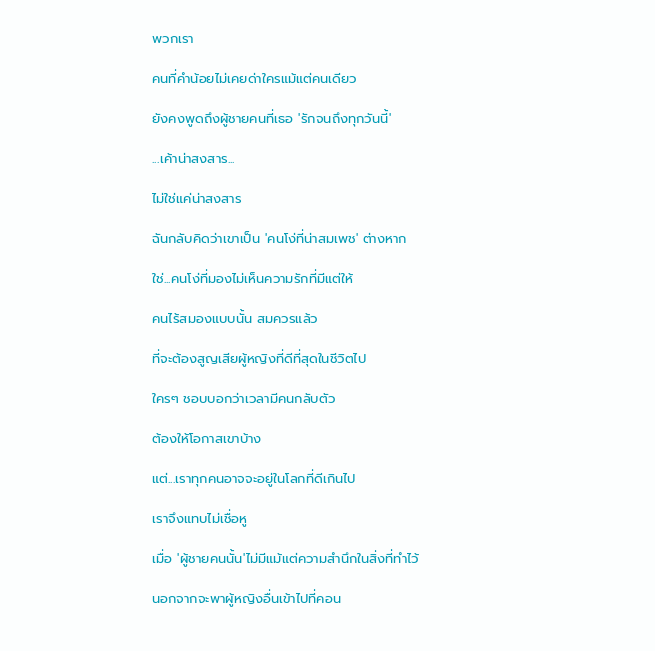พวกเรา

คนที่คำน้อยไม่เคยด่าใครแม้แต่คนเดียว

ยังคงพูดถึงผู้ชายคนที่เธอ 'รักจนถึงทุกวันนี้'

...เค้าน่าสงสาร...

ไม่ใช่แค่น่าสงสาร

ฉันกลับคิดว่าเขาเป็น 'คนโง่ที่น่าสมเพช' ต่างหาก

ใช่...คนโง่ที่มองไม่เห็นความรักที่มีแต่ให้

คนไร้สมองแบบนั้น สมควรแล้ว

ที่จะต้องสูญเสียผู้หญิงที่ดีที่สุดในชีวิตไป

ใครๆ ชอบบอกว่าเวลามีคนกลับตัว

ต้องให้โอกาสเขาบ้าง

แต่...เราทุกคนอาจจะอยู่ในโลกที่ดีเกินไป

เราจึงแทบไม่เชื่อหู

เมื่อ 'ผู้ชายคนนั้น'ไม่มีแม้แต่ความสำนึกในสิ่งที่ทำไว้

นอกจากจะพาผู้หญิงอื่นเข้าไปที่คอน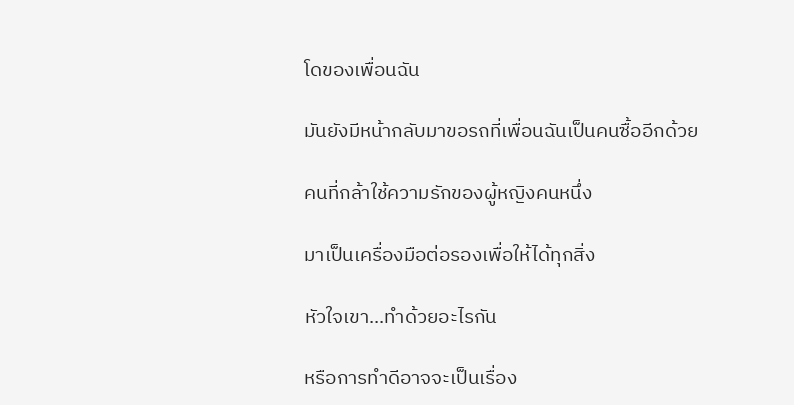โดของเพื่อนฉัน

มันยังมีหน้ากลับมาขอรถที่เพื่อนฉันเป็นคนซื้ออีกด้วย

คนที่กล้าใช้ความรักของผู้หญิงคนหนึ่ง

มาเป็นเครื่องมือต่อรองเพื่อให้ได้ทุกสิ่ง

หัวใจเขา...ทำด้วยอะไรกัน

หรือการทำดีอาจจะเป็นเรื่อง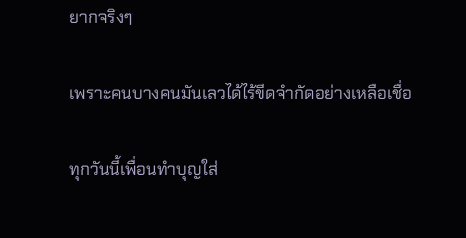ยากจริงๆ

เพราะคนบางคนมันเลวได้ไร้ขีดจำกัดอย่างเหลือเชื่อ

ทุกวันนี้เพื่อนทำบุญใส่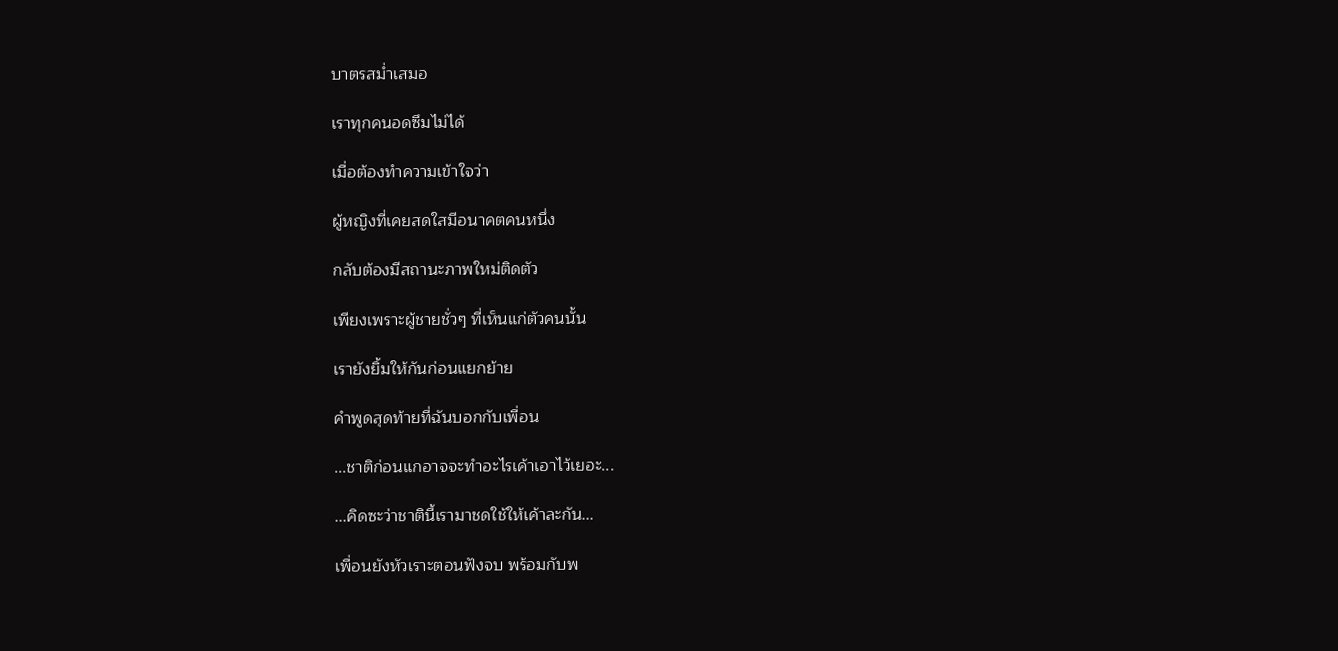บาตรสม่ำเสมอ

เราทุกคนอดซึมไม่ได้

เมื่อต้องทำความเข้าใจว่า

ผู้หญิงที่เคยสดใสมีอนาคตคนหนึ่ง

กลับต้องมีสถานะภาพใหม่ติดตัว

เพียงเพราะผู้ชายชั่วๆ ที่เห็นแก่ตัวคนนั้น

เรายังยิ้มให้กันก่อนแยกย้าย

คำพูดสุดท้ายที่ฉันบอกกับเพื่อน

...ชาติก่อนแกอาจจะทำอะไรเค้าเอาไว้เยอะ...

...คิดซะว่าชาตินี้เรามาชดใช้ให้เค้าละกัน...

เพื่อนยังหัวเราะตอนฟังจบ พร้อมกับพ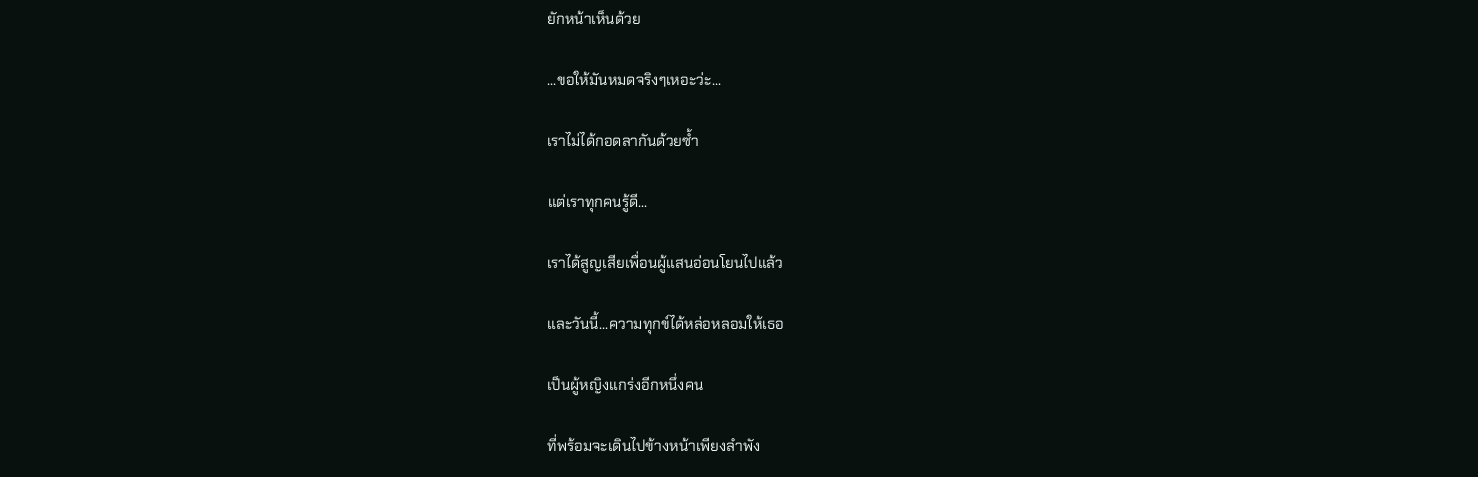ยักหน้าเห็นด้วย

...ขอให้มันหมดจริงๆเหอะว่ะ...

เราไม่ได้กอดลากันด้วยซ้ำ

แต่เราทุกคนรู้ดี...

เราได้สูญเสียเพื่อนผู้แสนอ่อนโยนไปแล้ว

และวันนี้...ความทุกข์ได้หล่อหลอมให้เธอ

เป็นผู้หญิงแกร่งอีกหนึ่งคน

ที่พร้อมจะเดินไปข้างหน้าเพียงลำพัง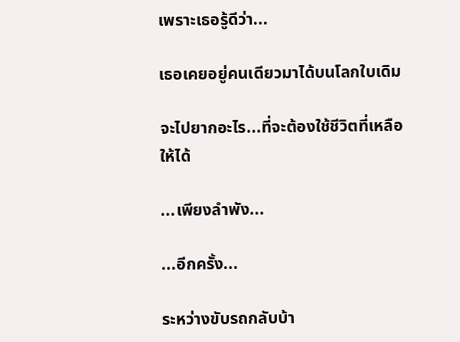เพราะเธอรู้ดีว่า...

เธอเคยอยู่คนเดียวมาได้บนโลกใบเดิม

จะไปยากอะไร...ที่จะต้องใช้ชีวิตที่เหลือให้ได้

...เพียงลำพัง...

...อีกครั้ง...

ระหว่างขับรถกลับบ้า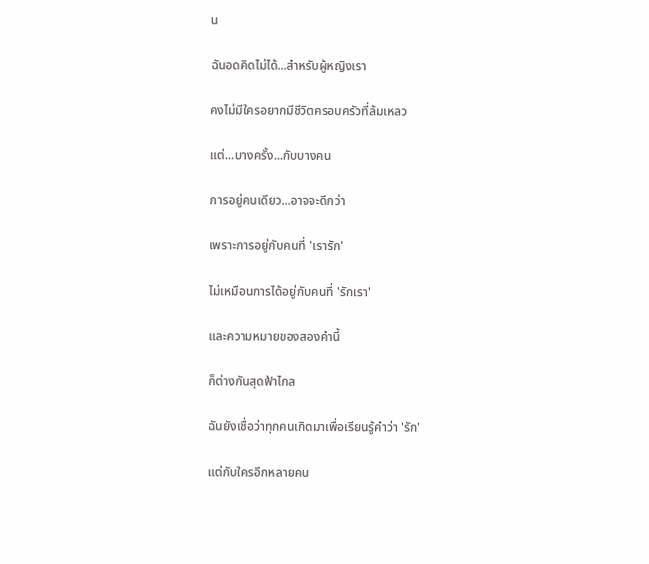น

ฉันอดคิดไม่ได้...สำหรับผู้หญิงเรา

คงไม่มีใครอยากมีชีวิตครอบครัวที่ล้มเหลว

แต่...บางครั้ง...กับบางคน

การอยู่คนเดียว...อาจจะดีกว่า

เพราะการอยู่กับคนที่ 'เรารัก'

ไม่เหมือนการได้อยู่กับคนที่ 'รักเรา'

และความหมายของสองคำนี้

ก็ต่างกันสุดฟ้าไกล

ฉันยังเชื่อว่าทุกคนเกิดมาเพื่อเรียนรู้คำว่า 'รัก'

แต่กับใครอีกหลายคน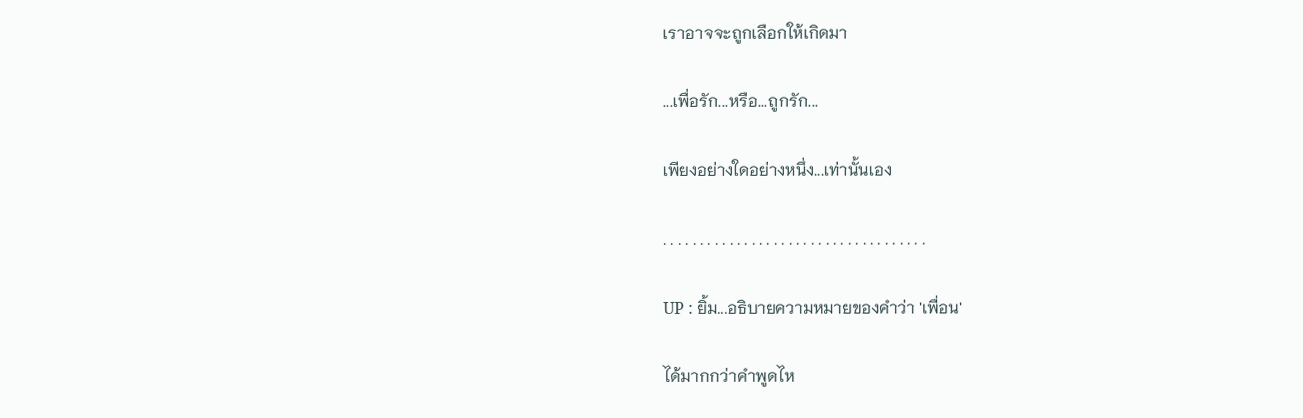เราอาจจะถูกเลือกให้เกิดมา

...เพื่อรัก...หรือ...ถูกรัก...

เพียงอย่างใดอย่างหนึ่ง...เท่านั้นเอง

. . . . . . . . . . . . . . . . . . . . . . . . . . . . . . . . . . . .

UP : ยิ้ม...อธิบายความหมายของคำว่า 'เพื่อน'

ได้มากกว่าคำพูดไห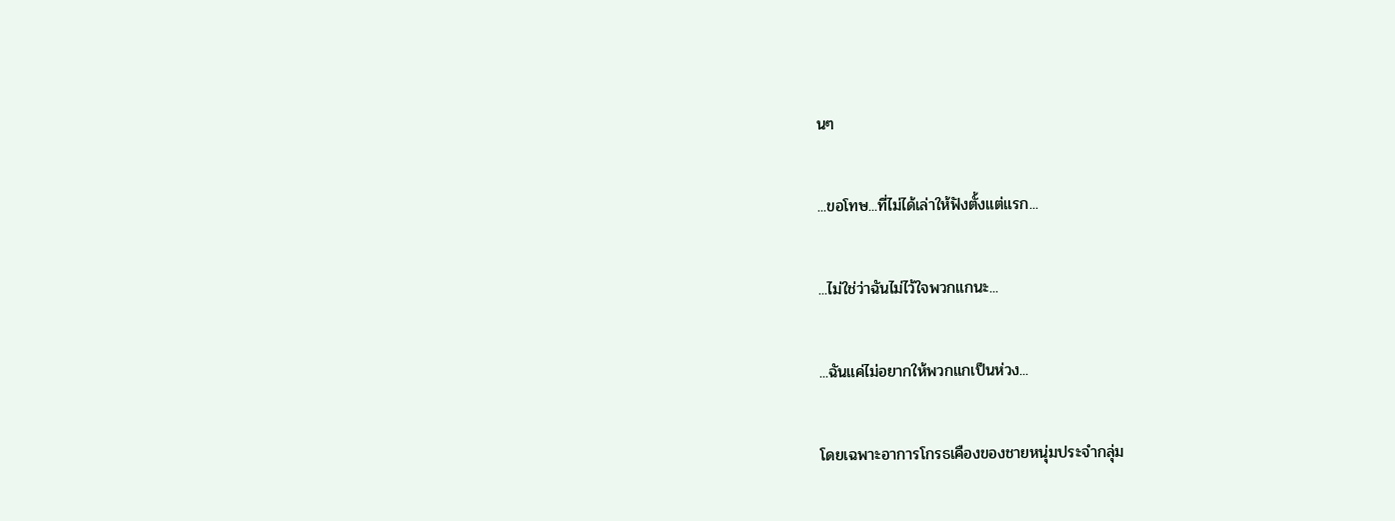นๆ

...ขอโทษ...ที่ไม่ได้เล่าให้ฟังตั้งแต่แรก...

...ไม่ใช่ว่าฉันไม่ไว้ใจพวกแกนะ...

...ฉันแค่ไม่อยากให้พวกแกเป็นห่วง...

โดยเฉพาะอาการโกรธเคืองของชายหนุ่มประจำกลุ่ม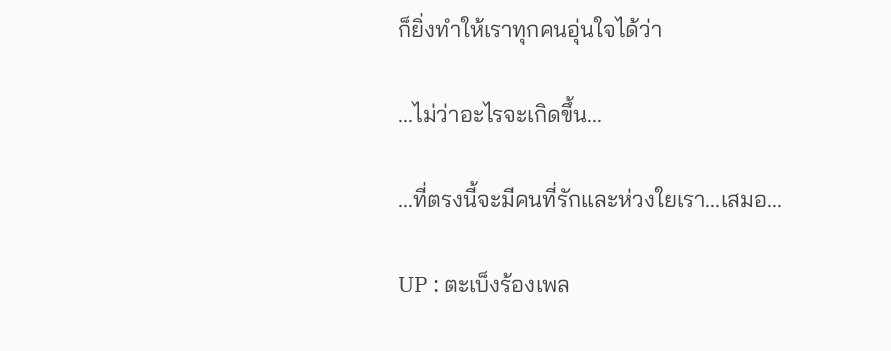ก็ยิ่งทำให้เราทุกคนอุ่นใจได้ว่า

...ไม่ว่าอะไรจะเกิดขึ้น...

...ที่ตรงนี้จะมีคนที่รักและห่วงใยเรา...เสมอ...

UP : ตะเบ็งร้องเพล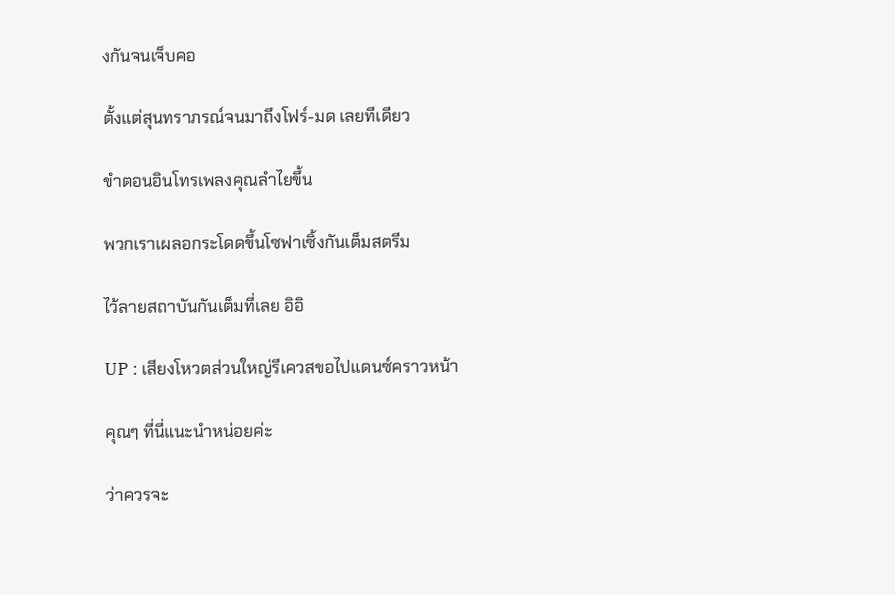งกันจนเจ็บคอ

ตั้งแต่สุนทราภรณ์จนมาถึงโฟร์-มด เลยทีเดียว

ขำตอนอินโทรเพลงคุณลำไยขึ้น

พวกเราเผลอกระโดดขึ้นโซฟาเซิ้งกันเต็มสตรีม

ไว้ลายสถาบันกันเต็มที่เลย อิอิ

UP : เสียงโหวตส่วนใหญ่รีเควสขอไปแดนซ์คราวหน้า

คุณๆ ที่นี่แนะนำหน่อยค่ะ

ว่าควรจะ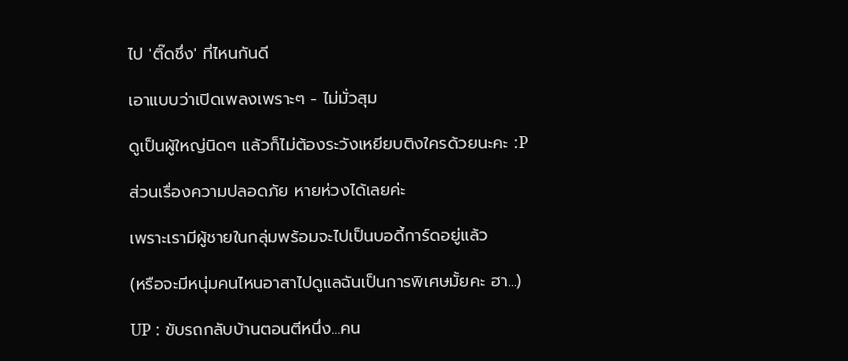ไป 'ติ๊ดชึ่ง' ที่ไหนกันดี

เอาแบบว่าเปิดเพลงเพราะๆ - ไม่มั่วสุม

ดูเป็นผู้ใหญ่นิดๆ แล้วก็ไม่ต้องระวังเหยียบติงใครด้วยนะคะ :P

ส่วนเรื่องความปลอดภัย หายห่วงได้เลยค่ะ

เพราะเรามีผู้ชายในกลุ่มพร้อมจะไปเป็นบอดี้การ์ดอยู่แล้ว

(หรือจะมีหนุ่มคนไหนอาสาไปดูแลฉันเป็นการพิเศษมั้ยคะ ฮา...)

UP : ขับรถกลับบ้านตอนตีหนึ่ง...คน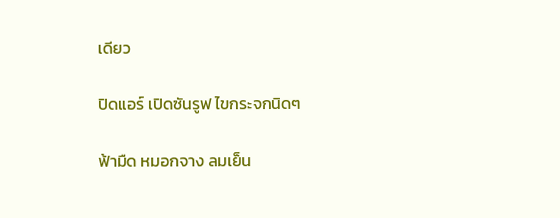เดียว

ปิดแอร์ เปิดซันรูฟ ไขกระจกนิดๆ

ฟ้ามืด หมอกจาง ลมเย็น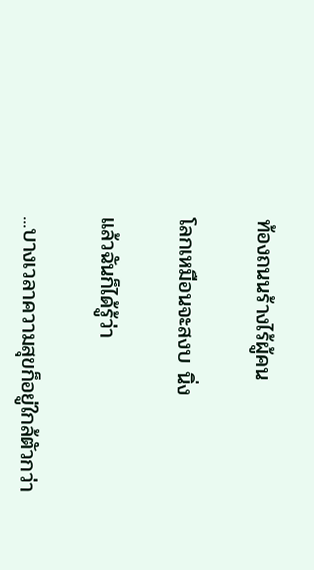ท้องถนนร้างไร้ผู้คน

โลกเหมือนจะสงบ นิ่ง

แล้วฉันก็ได้รู้ว่า

...บางเวลาความสุขก็อยู่ใกล้ตัวกว่า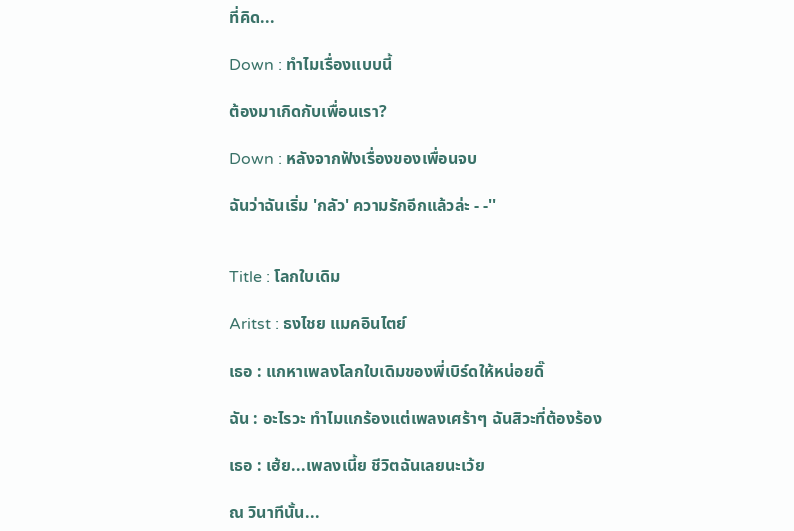ที่คิด...

Down : ทำไมเรื่องแบบนี้

ต้องมาเกิดกับเพื่อนเรา?

Down : หลังจากฟังเรื่องของเพื่อนจบ

ฉันว่าฉันเริ่ม 'กลัว' ความรักอีกแล้วล่ะ - -''


Title : โลกใบเดิม

Aritst : ธงไชย แมคอินไตย์

เธอ : แกหาเพลงโลกใบเดิมของพี่เบิร์ดให้หน่อยดิ๊

ฉัน : อะไรวะ ทำไมแกร้องแต่เพลงเศร้าๆ ฉันสิวะที่ต้องร้อง

เธอ : เฮ้ย...เพลงเนี้ย ชีวิตฉันเลยนะเว้ย

ณ วินาทีนั้น...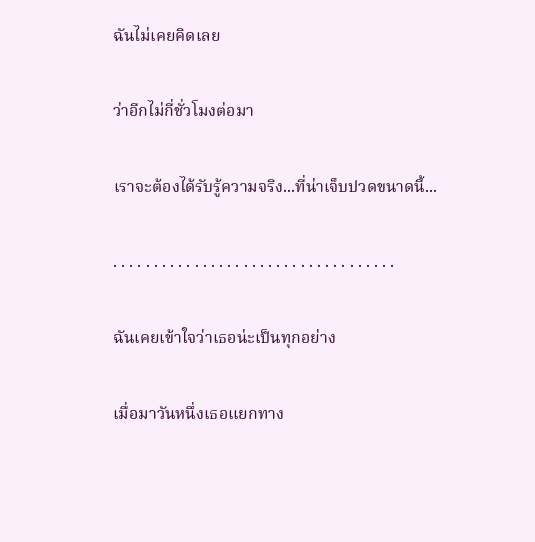ฉันไม่เคยคิดเลย

ว่าอีกไม่กี่ชั่วโมงต่อมา

เราจะต้องได้รับรู้ความจริง...ที่น่าเจ็บปวดขนาดนี้...

. . . . . . . . . . . . . . . . . . . . . . . . . . . . . . . . . . .

ฉันเคยเข้าใจว่าเธอน่ะเป็นทุกอย่าง

เมื่อมาวันหนึ่งเธอแยกทาง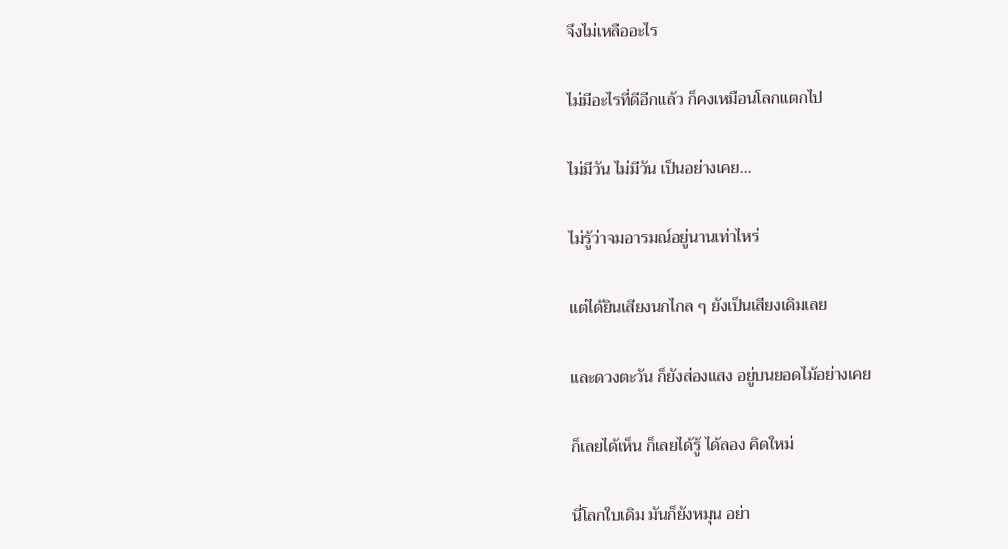จึงไม่เหลืออะไร

ไม่มีอะไรที่ดีอีกแล้ว ก็คงเหมือนโลกแตกไป

ไม่มีวัน ไม่มีวัน เป็นอย่างเคย...

ไม่รู้ว่าจมอารมณ์อยู่นานเท่าไหร่

แต่ได้ยินเสียงนกไกล ๆ ยังเป็นเสียงเดิมเลย

และดวงตะวัน ก็ยังส่องแสง อยู่บนยอดไม้อย่างเคย

ก็เลยได้เห็น ก็เลยได้รู้ ได้ลอง คิดใหม่

นี่โลกใบเดิม มันก็ยังหมุน อย่า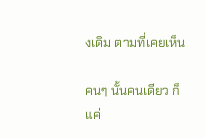งเดิม ตามที่เคยเห็น

คนๆ นั้นคนเดียว ก็แค่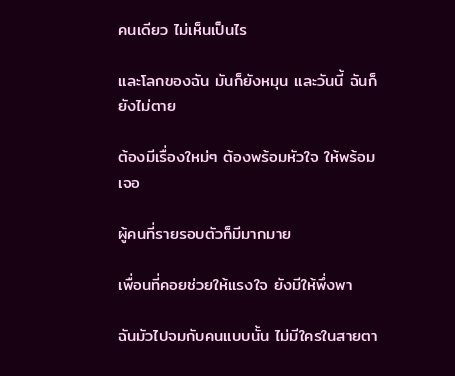คนเดียว ไม่เห็นเป็นไร

และโลกของฉัน มันก็ยังหมุน และวันนี้ ฉันก็ยังไม่ตาย

ต้องมีเรื่องใหม่ๆ ต้องพร้อมหัวใจ ให้พร้อมเจอ

ผู้คนที่รายรอบตัวก็มีมากมาย

เพื่อนที่คอยช่วยให้แรงใจ ยังมีให้พึ่งพา

ฉันมัวไปจมกับคนแบบนั้น ไม่มีใครในสายตา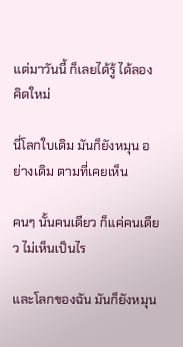แต่มาวันนี้ ก็เลยได้รู้ ได้ลอง คิดใหม่

นี่โลกใบเดิม มันก็ยังหมุน อย่างเดิม ตามที่เคยเห็น

คนๆ นั้นคนเดียว ก็แค่คนเดียว ไม่เห็นเป็นไร

และโลกของฉัน มันก็ยังหมุน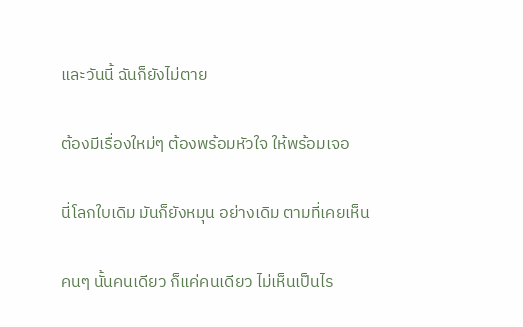และวันนี้ ฉันก็ยังไม่ตาย

ต้องมีเรื่องใหม่ๆ ต้องพร้อมหัวใจ ให้พร้อมเจอ

นี่โลกใบเดิม มันก็ยังหมุน อย่างเดิม ตามที่เคยเห็น

คนๆ นั้นคนเดียว ก็แค่คนเดียว ไม่เห็นเป็นไร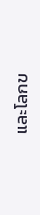และโลกข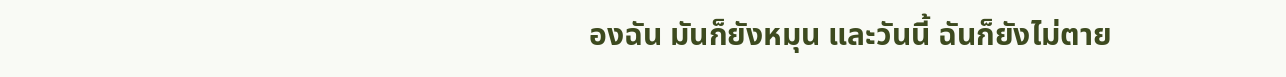องฉัน มันก็ยังหมุน และวันนี้ ฉันก็ยังไม่ตาย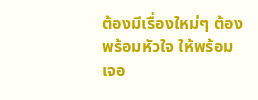ต้องมีเรื่องใหม่ๆ ต้องพร้อมหัวใจ ให้พร้อมเจอ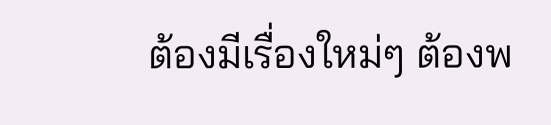ต้องมีเรื่องใหม่ๆ ต้องพ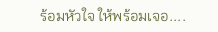ร้อมหัวใจ ให้พร้อมเจอ....